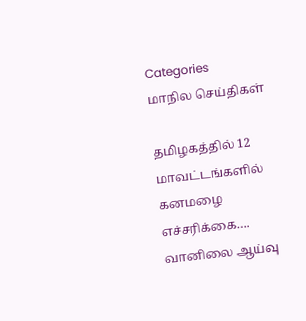Categories
மாநில செய்திகள்

தமிழகத்தில் 12 மாவட்டங்களில் கனமழை எச்சரிக்கை…. வானிலை ஆய்வு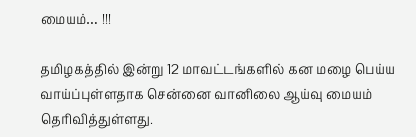மையம்… !!!

தமிழகத்தில் இன்று 12 மாவட்டங்களில் கன மழை பெய்ய வாய்ப்புள்ளதாக சென்னை வானிலை ஆய்வு மையம் தெரிவித்துள்ளது.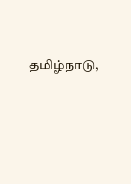தமிழ்நாடு,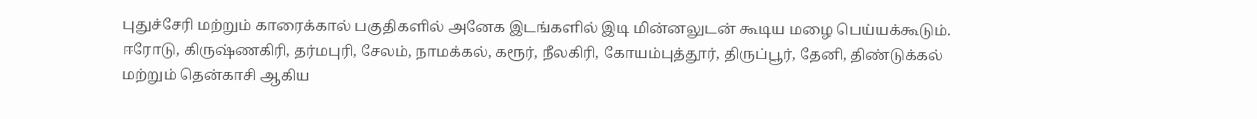புதுச்சேரி மற்றும் காரைக்கால் பகுதிகளில் அனேக இடங்களில் இடி மின்னலுடன் கூடிய மழை பெய்யக்கூடும். ஈரோடு, கிருஷ்ணகிரி, தர்மபுரி, சேலம், நாமக்கல், கரூர், நீலகிரி, கோயம்புத்தூர், திருப்பூர், தேனி, திண்டுக்கல் மற்றும் தென்காசி ஆகிய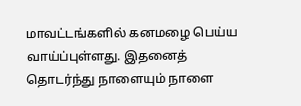மாவட்டங்களில் கனமழை பெய்ய வாய்ப்புள்ளது. இதனைத் தொடர்ந்து நாளையும் நாளை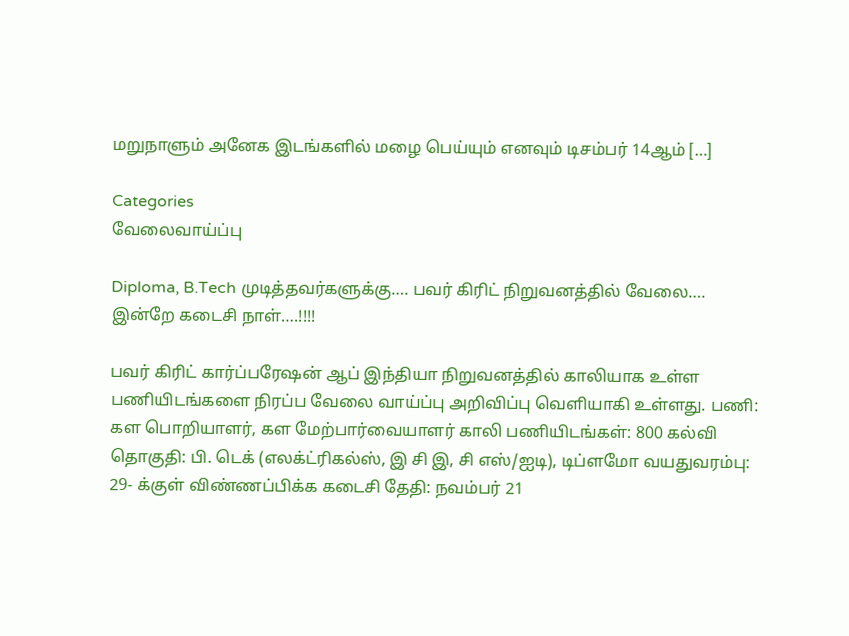மறுநாளும் அனேக இடங்களில் மழை பெய்யும் எனவும் டிசம்பர் 14ஆம் […]

Categories
வேலைவாய்ப்பு

Diploma, B.Tech முடித்தவர்களுக்கு…. பவர் கிரிட் நிறுவனத்தில் வேலை…. இன்றே கடைசி நாள்….!!!!

பவர் கிரிட் கார்ப்பரேஷன் ஆப் இந்தியா நிறுவனத்தில் காலியாக உள்ள பணியிடங்களை நிரப்ப வேலை வாய்ப்பு அறிவிப்பு வெளியாகி உள்ளது. பணி: கள பொறியாளர், கள மேற்பார்வையாளர் காலி பணியிடங்கள்: 800 கல்வி தொகுதி: பி. டெக் (எலக்ட்ரிகல்ஸ், இ சி இ, சி எஸ்/ஐடி), டிப்ளமோ வயதுவரம்பு: 29- க்குள் விண்ணப்பிக்க கடைசி தேதி: நவம்பர் 21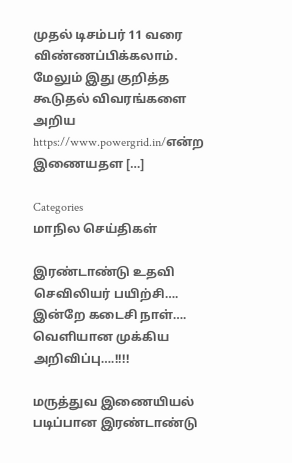முதல் டிசம்பர் 11 வரை விண்ணப்பிக்கலாம். மேலும் இது குறித்த கூடுதல் விவரங்களை அறிய https://www.powergrid.in/என்ற இணையதள […]

Categories
மாநில செய்திகள்

இரண்டாண்டு உதவி செவிலியர் பயிற்சி…. இன்றே கடைசி நாள்…. வெளியான முக்கிய அறிவிப்பு….!!!!

மருத்துவ இணையியல் படிப்பான இரண்டாண்டு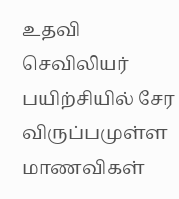உதவி செவிலியர் பயிற்சியில் சேர விருப்பமுள்ள மாணவிகள்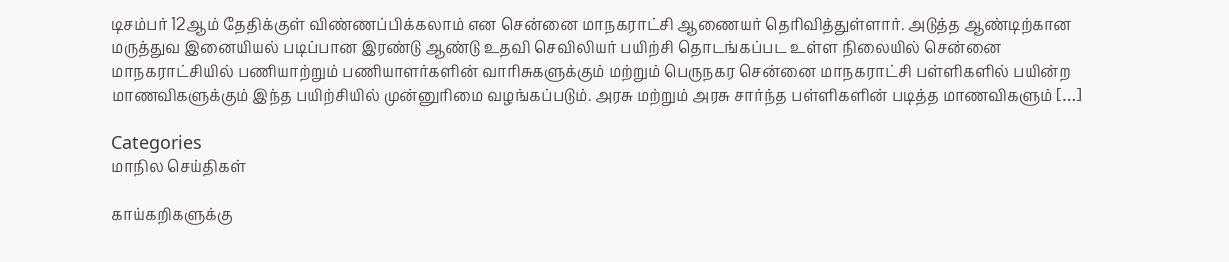டிசம்பர் 12ஆம் தேதிக்குள் விண்ணப்பிக்கலாம் என சென்னை மாநகராட்சி ஆணையர் தெரிவித்துள்ளார். அடுத்த ஆண்டிற்கான மருத்துவ இனையியல் படிப்பான இரண்டு ஆண்டு உதவி செவிலியர் பயிற்சி தொடங்கப்பட உள்ள நிலையில் சென்னை மாநகராட்சியில் பணியாற்றும் பணியாளர்களின் வாரிசுகளுக்கும் மற்றும் பெருநகர சென்னை மாநகராட்சி பள்ளிகளில் பயின்ற மாணவிகளுக்கும் இந்த பயிற்சியில் முன்னுரிமை வழங்கப்படும். அரசு மற்றும் அரசு சார்ந்த பள்ளிகளின் படித்த மாணவிகளும் […]

Categories
மாநில செய்திகள்

காய்கறிகளுக்கு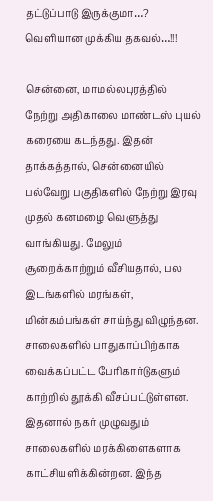தட்டுப்பாடு இருக்குமா…? வெளியான முக்கிய தகவல்…!!!

சென்னை, மாமல்லபுரத்தில் நேற்று அதிகாலை மாண்டஸ் புயல் கரையை கடந்தது. இதன் தாக்கத்தால், சென்னையில் பல்வேறு பகுதிகளில் நேற்று இரவு முதல் கனமழை வெளுத்து வாங்கியது. மேலும் சூறைக்காற்றும் வீசியதால், பல இடங்களில் மரங்கள், மின்கம்பங்கள் சாய்ந்து விழுந்தன. சாலைகளில் பாதுகாப்பிற்காக வைக்கப்பட்ட பேரிகார்டுகளும் காற்றில் தூக்கி வீசப்பட்டுள்ளன. இதனால் நகர் முழுவதும் சாலைகளில் மரக்கிளைகளாக காட்சியளிக்கின்றன. இந்த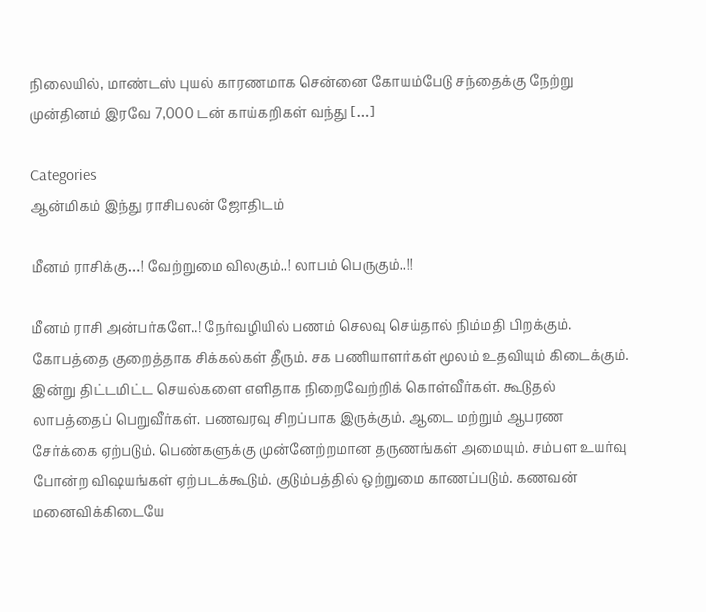நிலையில், மாண்டஸ் புயல் காரணமாக சென்னை கோயம்பேடு சந்தைக்கு நேற்று முன்தினம் இரவே 7,000 டன் காய்கறிகள் வந்து […]

Categories
ஆன்மிகம் இந்து ராசிபலன் ஜோதிடம்

மீனம் ராசிக்கு…! வேற்றுமை விலகும்..! லாபம் பெருகும்..!!

மீனம் ராசி அன்பர்களே..! நேர்வழியில் பணம் செலவு செய்தால் நிம்மதி பிறக்கும். கோபத்தை குறைத்தாக சிக்கல்கள் தீரும். சக பணியாளர்கள் மூலம் உதவியும் கிடைக்கும். இன்று திட்டமிட்ட செயல்களை எளிதாக நிறைவேற்றிக் கொள்வீர்கள். கூடுதல் லாபத்தைப் பெறுவீர்கள். பணவரவு சிறப்பாக இருக்கும். ஆடை மற்றும் ஆபரண சேர்க்கை ஏற்படும். பெண்களுக்கு முன்னேற்றமான தருணங்கள் அமையும். சம்பள உயர்வு போன்ற விஷயங்கள் ஏற்படக்கூடும். குடும்பத்தில் ஒற்றுமை காணப்படும். கணவன் மனைவிக்கிடையே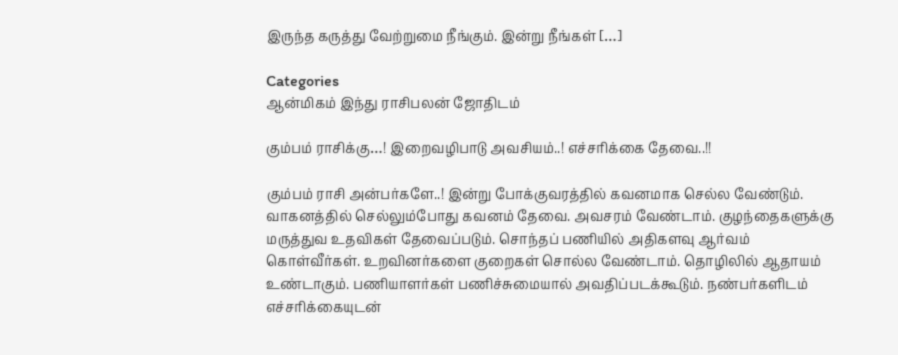இருந்த கருத்து வேற்றுமை நீங்கும். இன்று நீங்கள் […]

Categories
ஆன்மிகம் இந்து ராசிபலன் ஜோதிடம்

கும்பம் ராசிக்கு…! இறைவழிபாடு அவசியம்..! எச்சரிக்கை தேவை..!!

கும்பம் ராசி அன்பர்களே..! இன்று போக்குவரத்தில் கவனமாக செல்ல வேண்டும். வாகனத்தில் செல்லும்போது கவனம் தேவை. அவசரம் வேண்டாம். குழந்தைகளுக்கு மருத்துவ உதவிகள் தேவைப்படும். சொந்தப் பணியில் அதிகளவு ஆர்வம் கொள்வீர்கள். உறவினர்களை குறைகள் சொல்ல வேண்டாம். தொழிலில் ஆதாயம் உண்டாகும். பணியாளர்கள் பணிச்சுமையால் அவதிப்படக்கூடும். நண்பர்களிடம் எச்சரிக்கையுடன்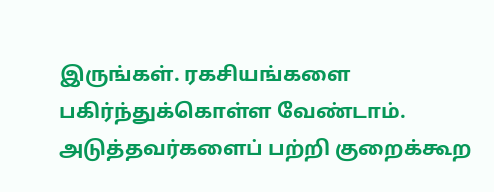இருங்கள். ரகசியங்களை பகிர்ந்துக்கொள்ள வேண்டாம். அடுத்தவர்களைப் பற்றி குறைக்கூற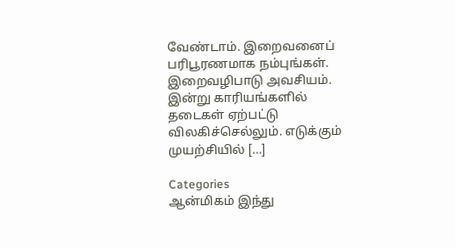வேண்டாம். இறைவனைப் பரிபூரணமாக நம்புங்கள். இறைவழிபாடு அவசியம். இன்று காரியங்களில் தடைகள் ஏற்பட்டு விலகிச்செல்லும். எடுக்கும் முயற்சியில் […]

Categories
ஆன்மிகம் இந்து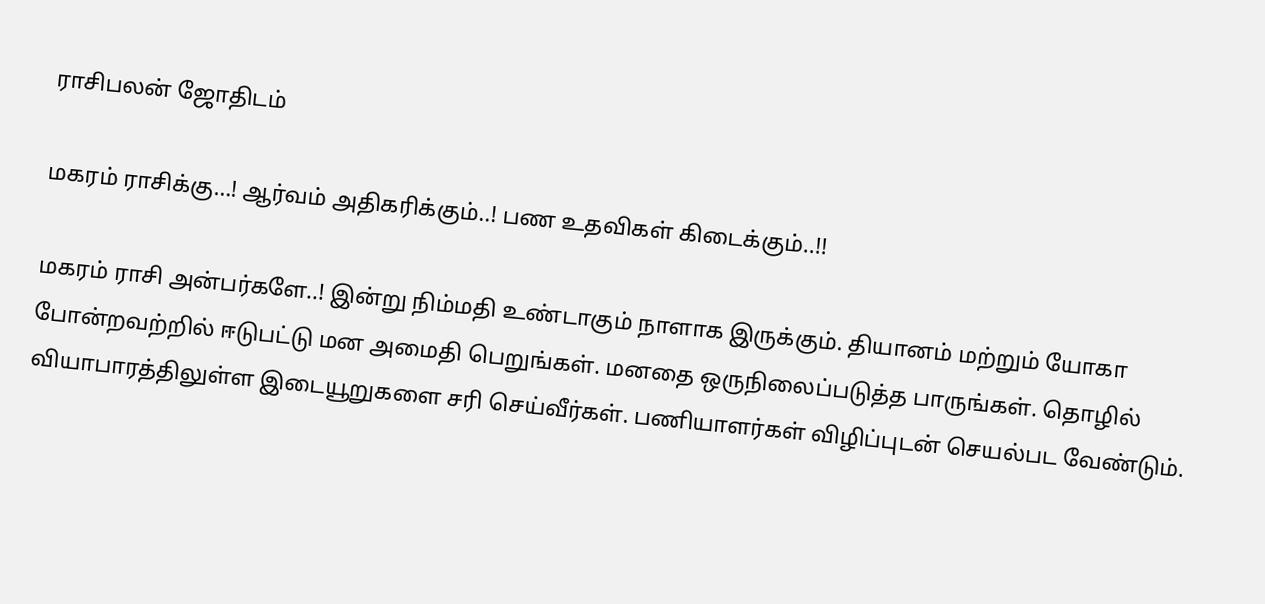ராசிபலன் ஜோதிடம்

மகரம் ராசிக்கு…! ஆர்வம் அதிகரிக்கும்..! பண உதவிகள் கிடைக்கும்..!!

மகரம் ராசி அன்பர்களே..! இன்று நிம்மதி உண்டாகும் நாளாக இருக்கும். தியானம் மற்றும் யோகா போன்றவற்றில் ஈடுபட்டு மன அமைதி பெறுங்கள். மனதை ஒருநிலைப்படுத்த பாருங்கள். தொழில் வியாபாரத்திலுள்ள இடையூறுகளை சரி செய்வீர்கள். பணியாளர்கள் விழிப்புடன் செயல்பட வேண்டும்.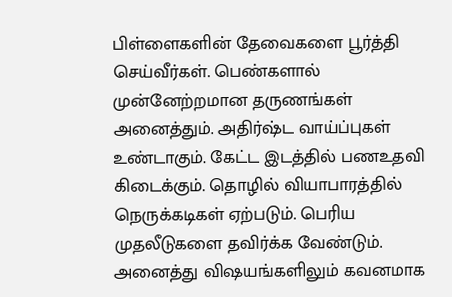பிள்ளைகளின் தேவைகளை பூர்த்தி செய்வீர்கள். பெண்களால் முன்னேற்றமான தருணங்கள் அனைத்தும். அதிர்ஷ்ட வாய்ப்புகள் உண்டாகும். கேட்ட இடத்தில் பணஉதவி கிடைக்கும். தொழில் வியாபாரத்தில் நெருக்கடிகள் ஏற்படும். பெரிய முதலீடுகளை தவிர்க்க வேண்டும். அனைத்து விஷயங்களிலும் கவனமாக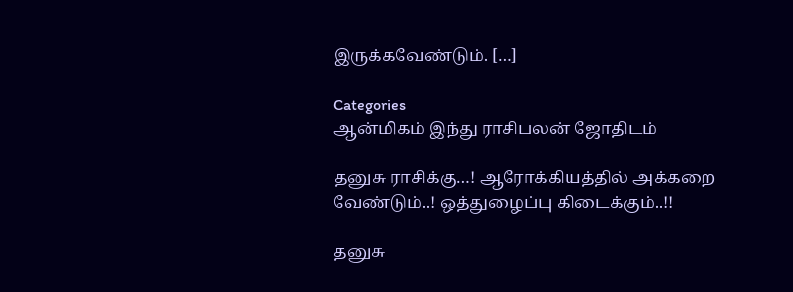இருக்கவேண்டும். […]

Categories
ஆன்மிகம் இந்து ராசிபலன் ஜோதிடம்

தனுசு ராசிக்கு…! ஆரோக்கியத்தில் அக்கறை வேண்டும்..! ஒத்துழைப்பு கிடைக்கும்..!!

தனுசு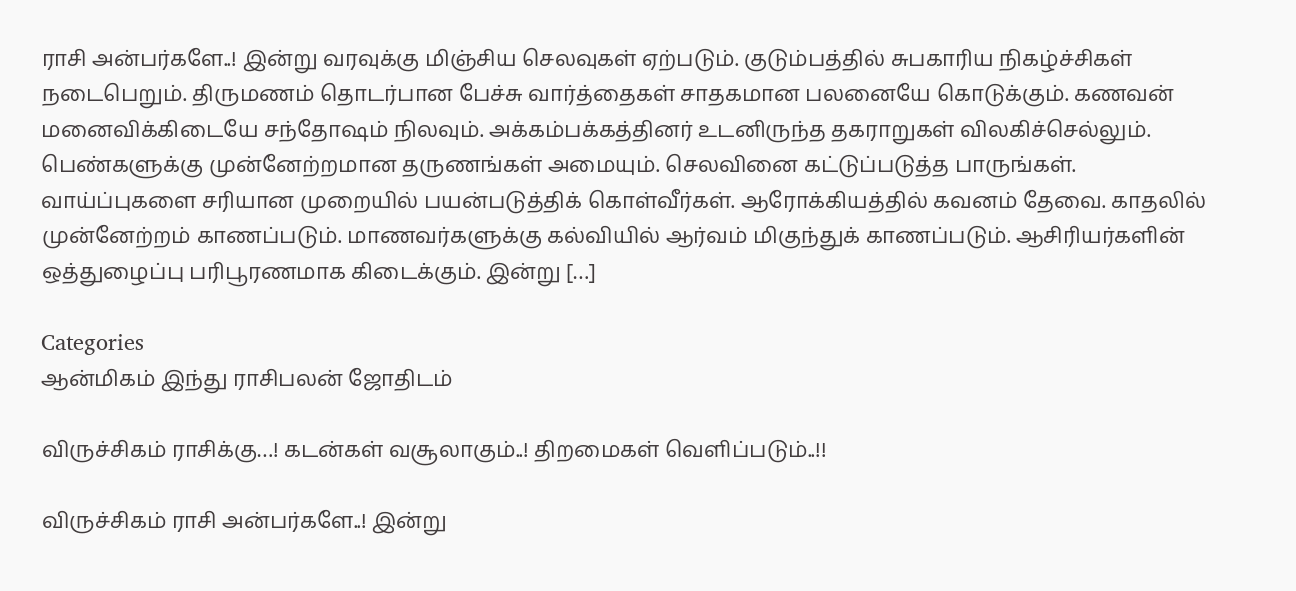ராசி அன்பர்களே..! இன்று வரவுக்கு மிஞ்சிய செலவுகள் ஏற்படும். குடும்பத்தில் சுபகாரிய நிகழ்ச்சிகள் நடைபெறும். திருமணம் தொடர்பான பேச்சு வார்த்தைகள் சாதகமான பலனையே கொடுக்கும். கணவன் மனைவிக்கிடையே சந்தோஷம் நிலவும். அக்கம்பக்கத்தினர் உடனிருந்த தகராறுகள் விலகிச்செல்லும். பெண்களுக்கு முன்னேற்றமான தருணங்கள் அமையும். செலவினை கட்டுப்படுத்த பாருங்கள். வாய்ப்புகளை சரியான முறையில் பயன்படுத்திக் கொள்வீர்கள். ஆரோக்கியத்தில் கவனம் தேவை. காதலில் முன்னேற்றம் காணப்படும். மாணவர்களுக்கு கல்வியில் ஆர்வம் மிகுந்துக் காணப்படும். ஆசிரியர்களின் ஒத்துழைப்பு பரிபூரணமாக கிடைக்கும். இன்று […]

Categories
ஆன்மிகம் இந்து ராசிபலன் ஜோதிடம்

விருச்சிகம் ராசிக்கு…! கடன்கள் வசூலாகும்..! திறமைகள் வெளிப்படும்..!!

விருச்சிகம் ராசி அன்பர்களே..! இன்று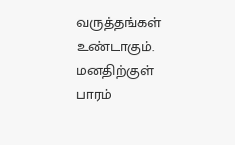வருத்தங்கள் உண்டாகும். மனதிற்குள் பாரம்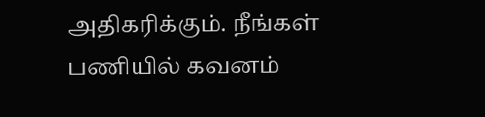அதிகரிக்கும். நீங்கள் பணியில் கவனம்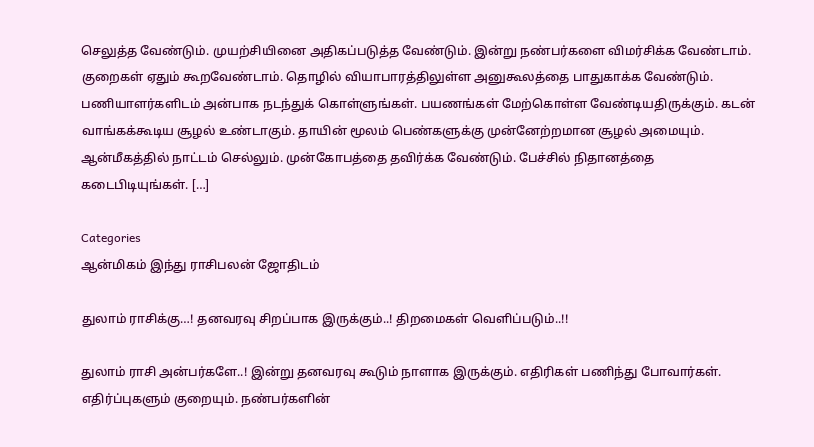செலுத்த வேண்டும். முயற்சியினை அதிகப்படுத்த வேண்டும். இன்று நண்பர்களை விமர்சிக்க வேண்டாம். குறைகள் ஏதும் கூறவேண்டாம். தொழில் வியாபாரத்திலுள்ள அனுகூலத்தை பாதுகாக்க வேண்டும். பணியாளர்களிடம் அன்பாக நடந்துக் கொள்ளுங்கள். பயணங்கள் மேற்கொள்ள வேண்டியதிருக்கும். கடன் வாங்கக்கூடிய சூழல் உண்டாகும். தாயின் மூலம் பெண்களுக்கு முன்னேற்றமான சூழல் அமையும். ஆன்மீகத்தில் நாட்டம் செல்லும். முன்கோபத்தை தவிர்க்க வேண்டும். பேச்சில் நிதானத்தை கடைபிடியுங்கள். […]

Categories
ஆன்மிகம் இந்து ராசிபலன் ஜோதிடம்

துலாம் ராசிக்கு…! தனவரவு சிறப்பாக இருக்கும்..! திறமைகள் வெளிப்படும்..!!

துலாம் ராசி அன்பர்களே..! இன்று தனவரவு கூடும் நாளாக இருக்கும். எதிரிகள் பணிந்து போவார்கள். எதிர்ப்புகளும் குறையும். நண்பர்களின்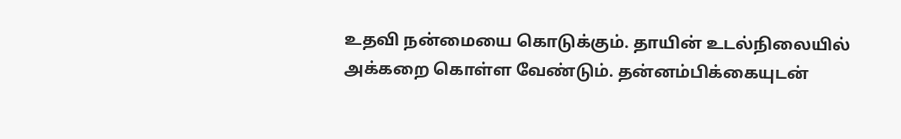உதவி நன்மையை கொடுக்கும். தாயின் உடல்நிலையில் அக்கறை கொள்ள வேண்டும். தன்னம்பிக்கையுடன்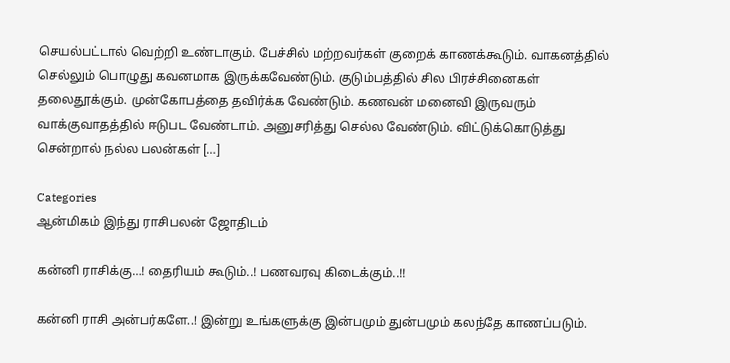செயல்பட்டால் வெற்றி உண்டாகும். பேச்சில் மற்றவர்கள் குறைக் காணக்கூடும். வாகனத்தில் செல்லும் பொழுது கவனமாக இருக்கவேண்டும். குடும்பத்தில் சில பிரச்சினைகள் தலைதூக்கும். முன்கோபத்தை தவிர்க்க வேண்டும். கணவன் மனைவி இருவரும் வாக்குவாதத்தில் ஈடுபட வேண்டாம். அனுசரித்து செல்ல வேண்டும். விட்டுக்கொடுத்து சென்றால் நல்ல பலன்கள் […]

Categories
ஆன்மிகம் இந்து ராசிபலன் ஜோதிடம்

கன்னி ராசிக்கு…! தைரியம் கூடும்..! பணவரவு கிடைக்கும்..!!

கன்னி ராசி அன்பர்களே..! இன்று உங்களுக்கு இன்பமும் துன்பமும் கலந்தே காணப்படும்.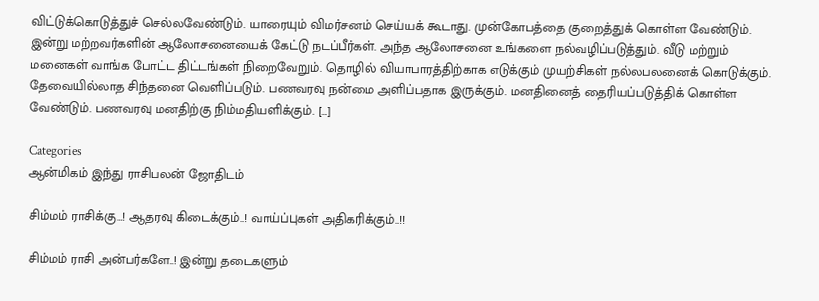விட்டுக்கொடுத்துச் செல்லவேண்டும். யாரையும் விமர்சனம் செய்யக் கூடாது. முன்கோபத்தை குறைத்துக் கொள்ள வேண்டும். இன்று மற்றவர்களின் ஆலோசனையைக் கேட்டு நடப்பீர்கள். அந்த ஆலோசனை உங்களை நல்வழிப்படுத்தும். வீடு மற்றும் மனைகள் வாங்க போட்ட திட்டங்கள் நிறைவேறும். தொழில் வியாபாரத்திற்காக எடுக்கும் முயற்சிகள் நல்லபலனைக் கொடுக்கும். தேவையில்லாத சிந்தனை வெளிப்படும். பணவரவு நன்மை அளிப்பதாக இருக்கும். மனதினைத் தைரியப்படுத்திக் கொள்ள வேண்டும். பணவரவு மனதிற்கு நிம்மதியளிக்கும். […]

Categories
ஆன்மிகம் இந்து ராசிபலன் ஜோதிடம்

சிம்மம் ராசிக்கு…! ஆதரவு கிடைக்கும்..! வாய்ப்புகள் அதிகரிக்கும்..!!

சிம்மம் ராசி அன்பர்களே..! இன்று தடைகளும்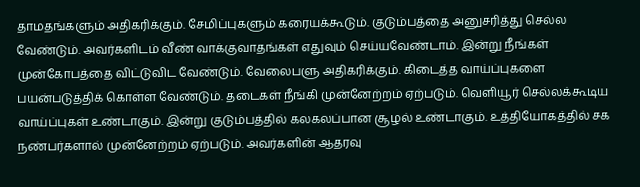தாமதங்களும் அதிகரிக்கும். சேமிப்புகளும் கரையக்கூடும். குடும்பத்தை அனுசரித்து செல்ல வேண்டும். அவர்களிடம் வீண் வாக்குவாதங்கள் எதுவும் செய்யவேண்டாம். இன்று நீங்கள் முன்கோபத்தை விட்டுவிட வேண்டும். வேலைபளு அதிகரிக்கும். கிடைத்த வாய்ப்புகளை பயன்படுத்திக் கொள்ள வேண்டும். தடைகள் நீங்கி முன்னேற்றம் ஏற்படும். வெளியூர் செல்லக்கூடிய வாய்ப்புகள் உண்டாகும். இன்று குடும்பத்தில் கலகலப்பான சூழல் உண்டாகும். உத்தியோகத்தில் சக நண்பர்களால் முன்னேற்றம் ஏற்படும். அவர்களின் ஆதரவு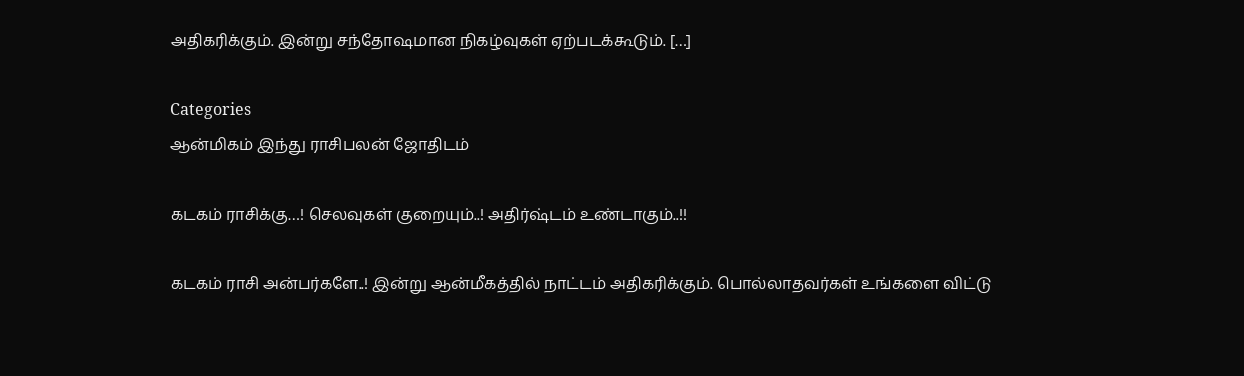அதிகரிக்கும். இன்று சந்தோஷமான நிகழ்வுகள் ஏற்படக்கூடும். […]

Categories
ஆன்மிகம் இந்து ராசிபலன் ஜோதிடம்

கடகம் ராசிக்கு…! செலவுகள் குறையும்..! அதிர்ஷ்டம் உண்டாகும்..!!

கடகம் ராசி அன்பர்களே..! இன்று ஆன்மீகத்தில் நாட்டம் அதிகரிக்கும். பொல்லாதவர்கள் உங்களை விட்டு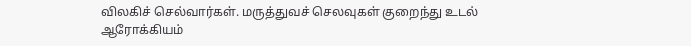விலகிச் செல்வார்கள். மருத்துவச் செலவுகள் குறைந்து உடல் ஆரோக்கியம்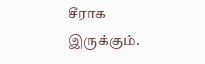சீராக இருக்கும்.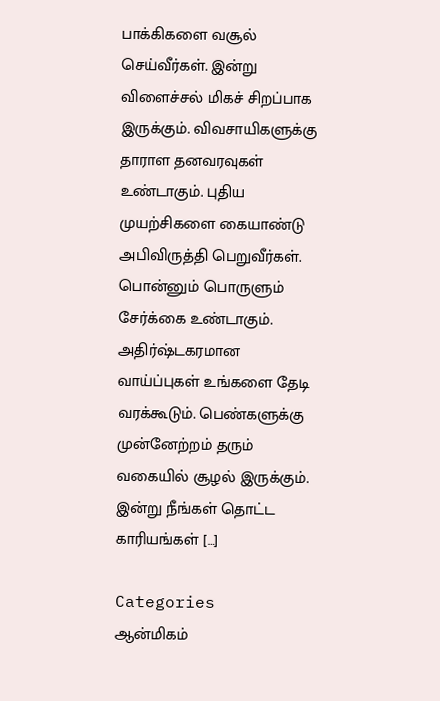பாக்கிகளை வசூல் செய்வீர்கள். இன்று விளைச்சல் மிகச் சிறப்பாக இருக்கும். விவசாயிகளுக்கு தாராள தனவரவுகள் உண்டாகும். புதிய முயற்சிகளை கையாண்டு அபிவிருத்தி பெறுவீர்கள். பொன்னும் பொருளும் சேர்க்கை உண்டாகும். அதிர்ஷ்டகரமான வாய்ப்புகள் உங்களை தேடி வரக்கூடும். பெண்களுக்கு முன்னேற்றம் தரும் வகையில் சூழல் இருக்கும். இன்று நீங்கள் தொட்ட காரியங்கள் […]

Categories
ஆன்மிகம்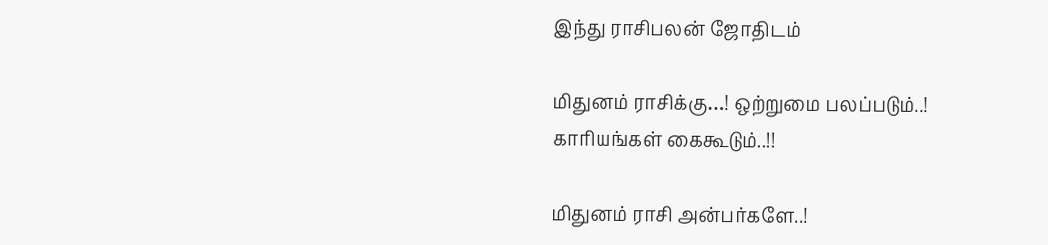இந்து ராசிபலன் ஜோதிடம்

மிதுனம் ராசிக்கு…! ஒற்றுமை பலப்படும்..! காரியங்கள் கைகூடும்..!!

மிதுனம் ராசி அன்பர்களே..!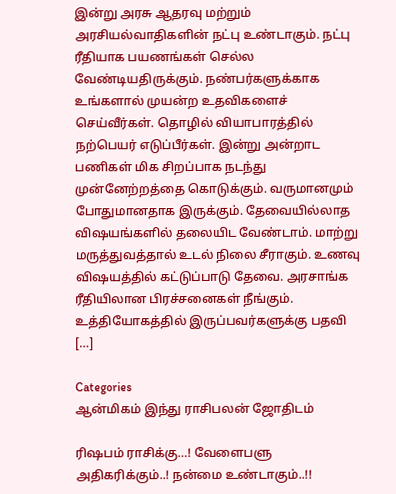இன்று அரசு ஆதரவு மற்றும் அரசியல்வாதிகளின் நட்பு உண்டாகும். நட்பு ரீதியாக பயணங்கள் செல்ல வேண்டியதிருக்கும். நண்பர்களுக்காக உங்களால் முயன்ற உதவிகளைச் செய்வீர்கள். தொழில் வியாபாரத்தில் நற்பெயர் எடுப்பீர்கள். இன்று அன்றாட பணிகள் மிக சிறப்பாக நடந்து முன்னேற்றத்தை கொடுக்கும். வருமானமும் போதுமானதாக இருக்கும். தேவையில்லாத விஷயங்களில் தலையிட வேண்டாம். மாற்று மருத்துவத்தால் உடல் நிலை சீராகும். உணவு விஷயத்தில் கட்டுப்பாடு தேவை. அரசாங்க ரீதியிலான பிரச்சனைகள் நீங்கும். உத்தியோகத்தில் இருப்பவர்களுக்கு பதவி […]

Categories
ஆன்மிகம் இந்து ராசிபலன் ஜோதிடம்

ரிஷபம் ராசிக்கு…! வேளைபளு அதிகரிக்கும்..! நன்மை உண்டாகும்..!!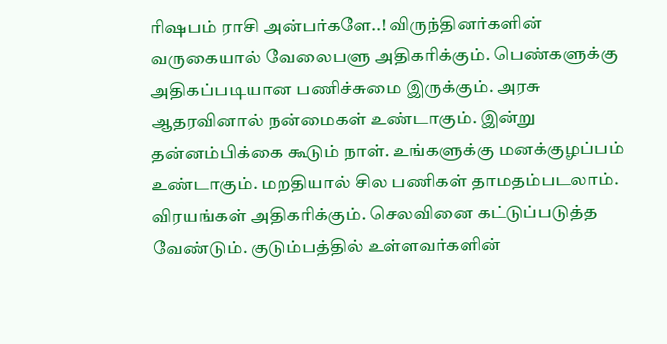ரிஷபம் ராசி அன்பர்களே..! விருந்தினர்களின் வருகையால் வேலைபளு அதிகரிக்கும். பெண்களுக்கு அதிகப்படியான பணிச்சுமை இருக்கும். அரசு ஆதரவினால் நன்மைகள் உண்டாகும். இன்று தன்னம்பிக்கை கூடும் நாள். உங்களுக்கு மனக்குழப்பம் உண்டாகும். மறதியால் சில பணிகள் தாமதம்படலாம். விரயங்கள் அதிகரிக்கும். செலவினை கட்டுப்படுத்த வேண்டும். குடும்பத்தில் உள்ளவர்களின்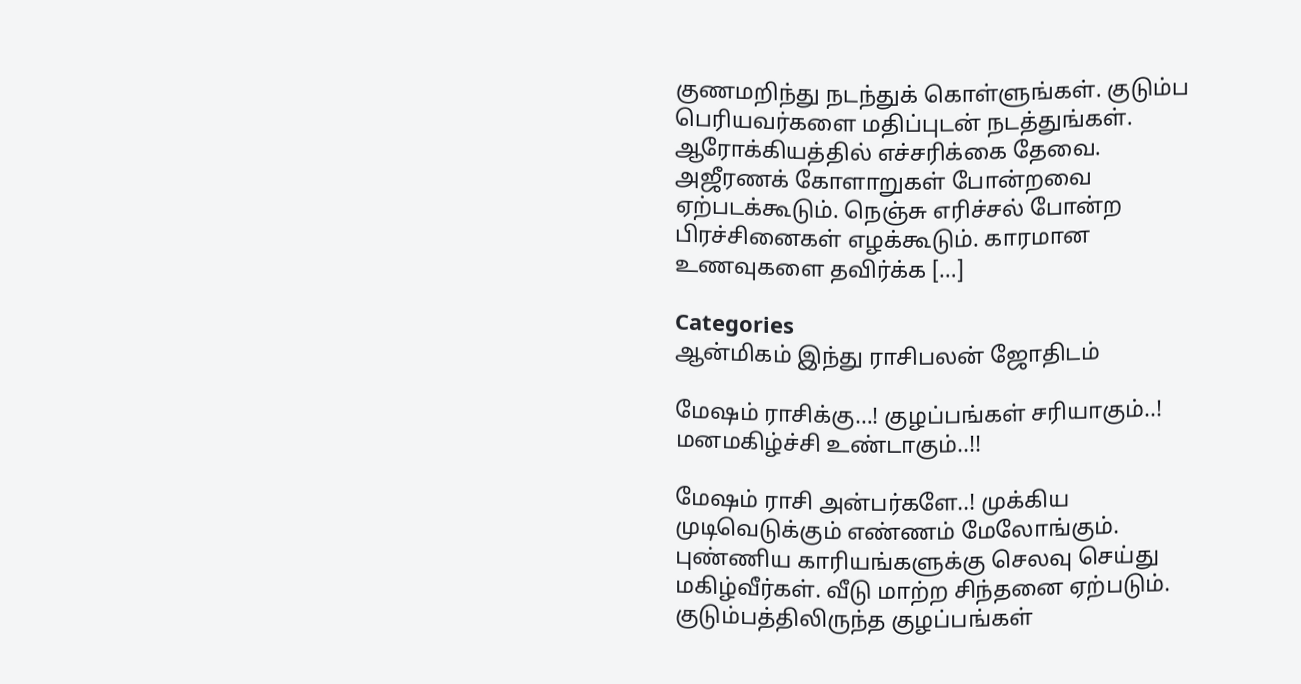குணமறிந்து நடந்துக் கொள்ளுங்கள். குடும்ப பெரியவர்களை மதிப்புடன் நடத்துங்கள். ஆரோக்கியத்தில் எச்சரிக்கை தேவை. அஜீரணக் கோளாறுகள் போன்றவை ஏற்படக்கூடும். நெஞ்சு எரிச்சல் போன்ற பிரச்சினைகள் எழக்கூடும். காரமான உணவுகளை தவிர்க்க […]

Categories
ஆன்மிகம் இந்து ராசிபலன் ஜோதிடம்

மேஷம் ராசிக்கு…! குழப்பங்கள் சரியாகும்..! மனமகிழ்ச்சி உண்டாகும்..!!

மேஷம் ராசி அன்பர்களே..! முக்கிய முடிவெடுக்கும் எண்ணம் மேலோங்கும். புண்ணிய காரியங்களுக்கு செலவு செய்து மகிழ்வீர்கள். வீடு மாற்ற சிந்தனை ஏற்படும். குடும்பத்திலிருந்த குழப்பங்கள்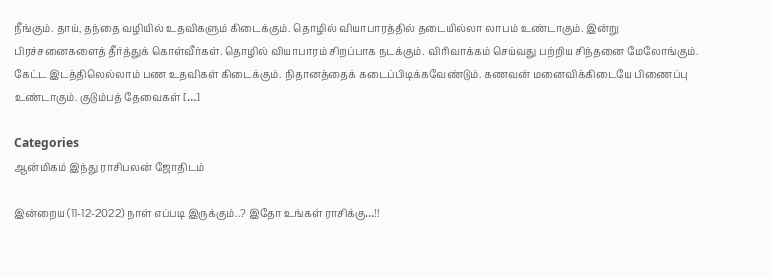நீங்கும். தாய், தந்தை வழியில் உதவிகளும் கிடைக்கும். தொழில் வியாபாரத்தில் தடையில்லா லாபம் உண்டாகும். இன்று பிரச்சனைகளைத் தீர்த்துக் கொள்வீர்கள். தொழில் வியாபாரம் சிறப்பாக நடக்கும். விரிவாக்கம் செய்வது பற்றிய சிந்தனை மேலோங்கும். கேட்ட இடத்திலெல்லாம் பண உதவிகள் கிடைக்கும். நிதானத்தைக் கடைப்பிடிக்கவேண்டும். கணவன் மனைவிக்கிடையே பிணைப்பு உண்டாகும். குடும்பத் தேவைகள் […]

Categories
ஆன்மிகம் இந்து ராசிபலன் ஜோதிடம்

இன்றைய (11-12-2022) நாள் எப்படி இருக்கும்..? இதோ உங்கள் ராசிக்கு…!!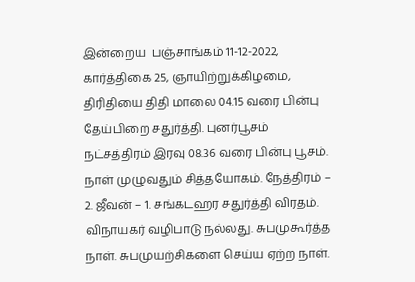இன்றைய  பஞ்சாங்கம் 11-12-2022, கார்த்திகை 25, ஞாயிற்றுக்கிழமை, திரிதியை திதி மாலை 04.15 வரை பின்பு தேய்பிறை சதுர்த்தி. புனர்பூசம் நட்சத்திரம் இரவு 08.36 வரை பின்பு பூசம். நாள் முழுவதும் சித்தயோகம். நேத்திரம் – 2. ஜீவன் – 1. சங்கடஹர சதுர்த்தி விரதம். விநாயகர் வழிபாடு நல்லது. சுபமுகூர்த்த நாள். சுபமுயற்சிகளை செய்ய ஏற்ற நாள்.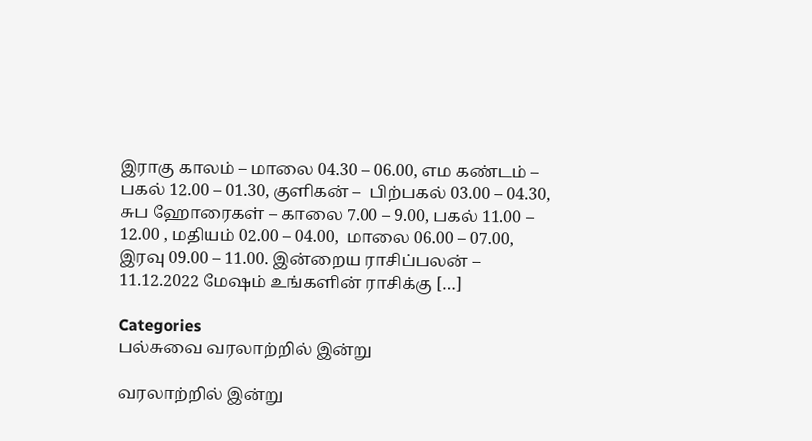இராகு காலம் – மாலை 04.30 – 06.00, எம கண்டம் – பகல் 12.00 – 01.30, குளிகன் –  பிற்பகல் 03.00 – 04.30, சுப ஹோரைகள் – காலை 7.00 – 9.00, பகல் 11.00 – 12.00 , மதியம் 02.00 – 04.00,  மாலை 06.00 – 07.00, இரவு 09.00 – 11.00. இன்றைய ராசிப்பலன் –  11.12.2022 மேஷம் உங்களின் ராசிக்கு […]

Categories
பல்சுவை வரலாற்றில் இன்று

வரலாற்றில் இன்று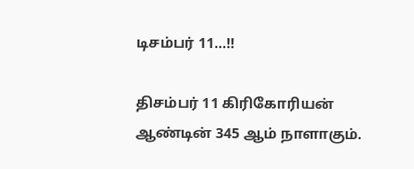டிசம்பர் 11…!!

திசம்பர் 11 கிரிகோரியன் ஆண்டின் 345 ஆம் நாளாகும்.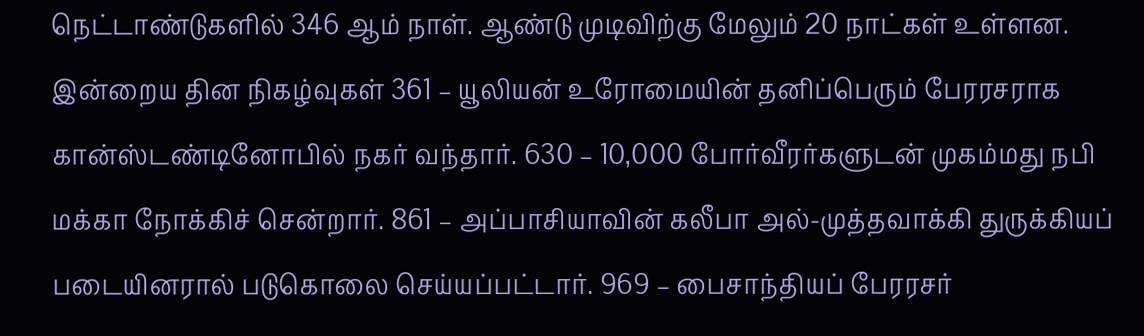நெட்டாண்டுகளில் 346 ஆம் நாள். ஆண்டு முடிவிற்கு மேலும் 20 நாட்கள் உள்ளன. இன்றைய தின நிகழ்வுகள் 361 – யூலியன் உரோமையின் தனிப்பெரும் பேரரசராக கான்ஸ்டண்டினோபில் நகர் வந்தார். 630 – 10,000 போர்வீரர்களுடன் முகம்மது நபி மக்கா நோக்கிச் சென்றார். 861 – அப்பாசியாவின் கலீபா அல்-முத்தவாக்கி துருக்கியப் படையினரால் படுகொலை செய்யப்பட்டார். 969 – பைசாந்தியப் பேரரசர்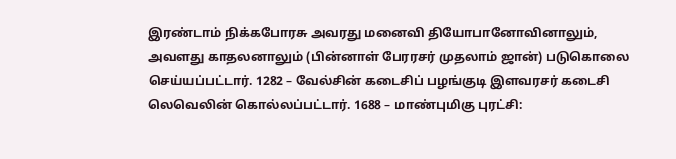இரண்டாம் நிக்கபோரசு அவரது மனைவி தியோபானோவினாலும், அவளது காதலனாலும் (பின்னாள் பேரரசர் முதலாம் ஜான்) படுகொலை செய்யப்பட்டார். 1282 – வேல்சின் கடைசிப் பழங்குடி இளவரசர் கடைசி லெவெலின் கொல்லப்பட்டார். 1688 – மாண்புமிகு புரட்சி: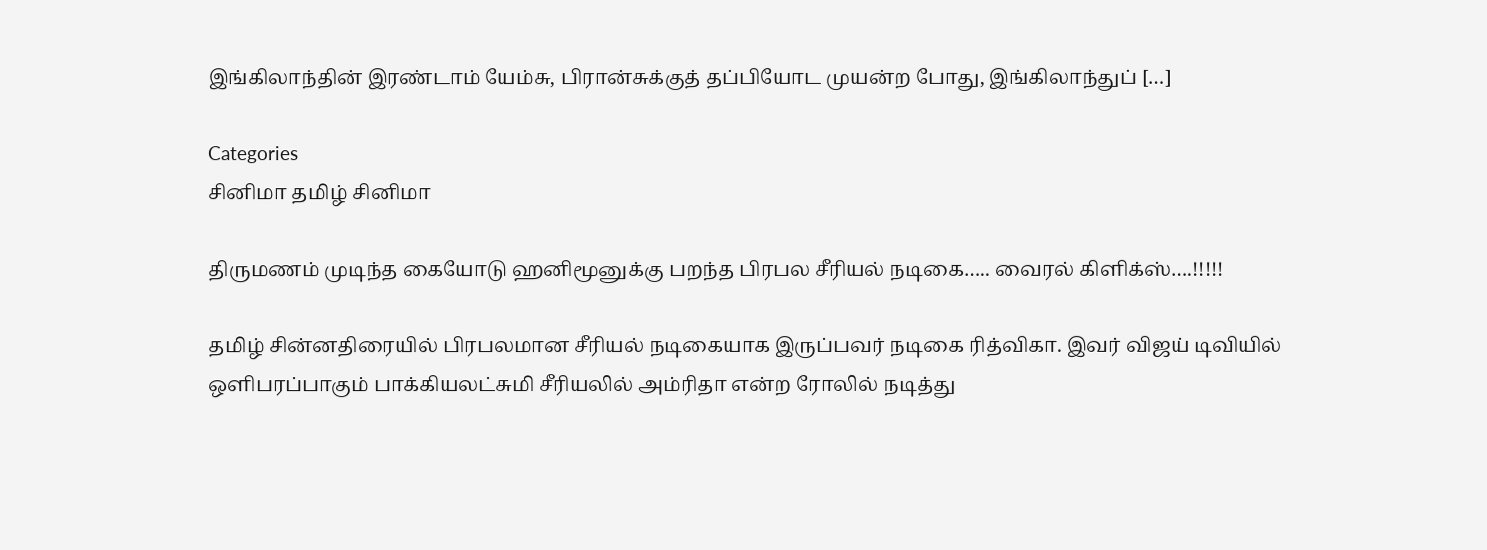இங்கிலாந்தின் இரண்டாம் யேம்சு, பிரான்சுக்குத் தப்பியோட முயன்ற போது, இங்கிலாந்துப் […]

Categories
சினிமா தமிழ் சினிமா

திருமணம் முடிந்த கையோடு ஹனிமூனுக்கு பறந்த பிரபல சீரியல் நடிகை….. வைரல் கிளிக்ஸ்….!!!!!

தமிழ் சின்னதிரையில் பிரபலமான சீரியல் நடிகையாக இருப்பவர் நடிகை ரித்விகா. இவர் விஜய் டிவியில் ஒளிபரப்பாகும் பாக்கியலட்சுமி சீரியலில் அம்ரிதா என்ற ரோலில் நடித்து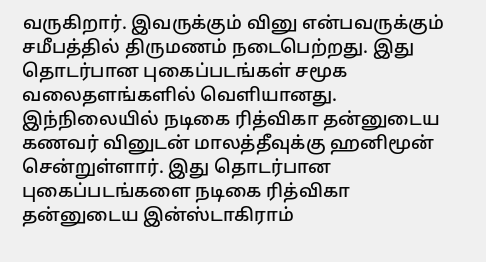வருகிறார். இவருக்கும் வினு என்பவருக்கும் சமீபத்தில் திருமணம் நடைபெற்றது. இது தொடர்பான புகைப்படங்கள் சமூக வலைதளங்களில் வெளியானது. இந்நிலையில் நடிகை ரித்விகா தன்னுடைய கணவர் வினுடன் மாலத்தீவுக்கு ஹனிமூன் சென்றுள்ளார். இது தொடர்பான புகைப்படங்களை நடிகை ரித்விகா தன்னுடைய இன்ஸ்டாகிராம்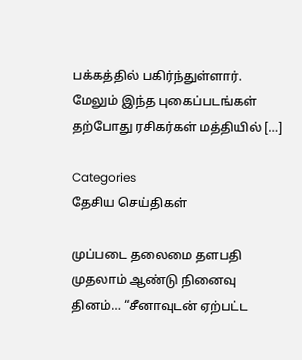பக்கத்தில் பகிர்ந்துள்ளார். மேலும் இந்த புகைப்படங்கள் தற்போது ரசிகர்கள் மத்தியில் […]

Categories
தேசிய செய்திகள்

முப்படை தலைமை தளபதி முதலாம் ஆண்டு நினைவு தினம்… “சீனாவுடன் ஏற்பட்ட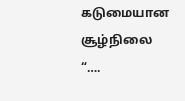கடுமையான சூழ்நிலை “….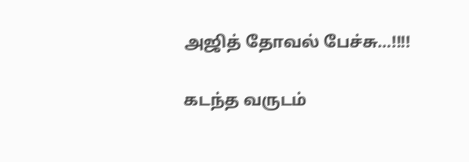அஜித் தோவல் பேச்சு…!!!!

கடந்த வருடம்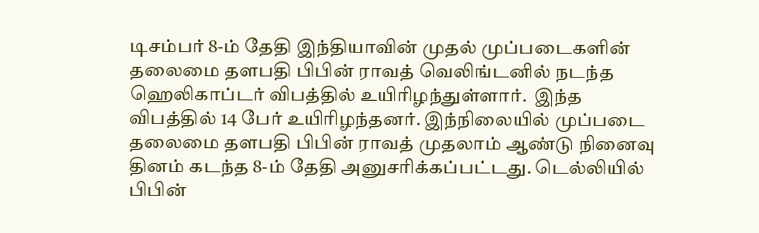டிசம்பர் 8-ம் தேதி இந்தியாவின் முதல் முப்படைகளின் தலைமை தளபதி பிபின் ராவத் வெலிங்டனில் நடந்த ஹெலிகாப்டர் விபத்தில் உயிரிழந்துள்ளார்.  இந்த விபத்தில் 14 பேர் உயிரிழந்தனர். இந்நிலையில் முப்படை தலைமை தளபதி பிபின் ராவத் முதலாம் ஆண்டு நினைவு தினம் கடந்த 8-ம் தேதி அனுசரிக்கப்பட்டது. டெல்லியில் பிபின்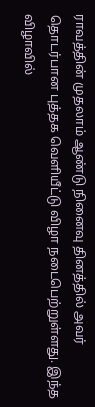ராவத்தின் முதலாம் ஆண்டு நினைவு தினத்தில் அவர் தொடர்பான புத்தக வெளியீட்டு விழா நடைபெற்றுள்ளது. இந்த விழாவில்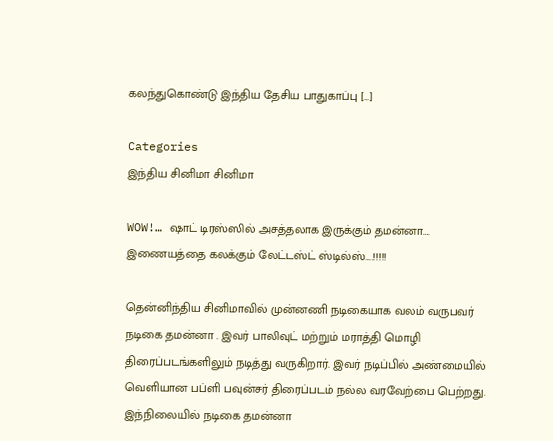கலந்துகொண்டு இந்திய தேசிய பாதுகாப்பு […]

Categories
இந்திய சினிமா சினிமா

WOW!… ஷாட் டிரஸ்ஸில் அசத்தலாக இருக்கும் தமன்னா…. இணையத்தை கலக்கும் லேட்டஸ்ட் ஸ்டில்ஸ்….!!!!!

தென்னிந்திய சினிமாவில் முன்னணி நடிகையாக வலம் வருபவர் நடிகை தமன்னா . இவர் பாலிவுட் மற்றும் மராத்தி மொழி திரைப்படங்களிலும் நடித்து வருகிறார். இவர் நடிப்பில் அண்மையில் வெளியான பப்ளி பவுன்சர் திரைப்படம் நல்ல வரவேற்பை பெற்றது. இந்நிலையில் நடிகை தமன்னா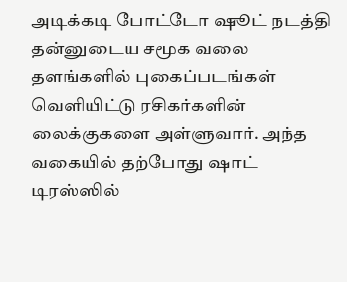அடிக்கடி போட்டோ ஷூட் நடத்தி தன்னுடைய சமூக வலை தளங்களில் புகைப்படங்கள் வெளியிட்டு ரசிகர்களின் லைக்குகளை அள்ளுவார். அந்த வகையில் தற்போது ஷாட் டிரஸ்ஸில்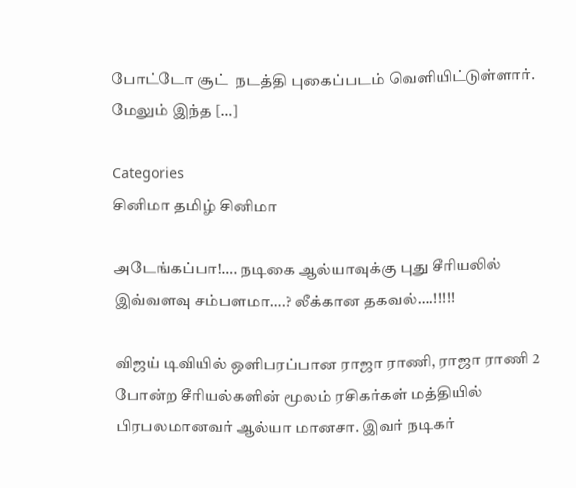போட்டோ சூட்  நடத்தி புகைப்படம் வெளியிட்டுள்ளார். மேலும் இந்த […]

Categories
சினிமா தமிழ் சினிமா

அடேங்கப்பா!…. நடிகை ஆல்யாவுக்கு புது சீரியலில் இவ்வளவு சம்பளமா….? லீக்கான தகவல்….!!!!!

விஜய் டிவியில் ஒளிபரப்பான ராஜா ராணி, ராஜா ராணி 2 போன்ற சீரியல்களின் மூலம் ரசிகர்கள் மத்தியில் பிரபலமானவர் ஆல்யா மானசா. இவர் நடிகர்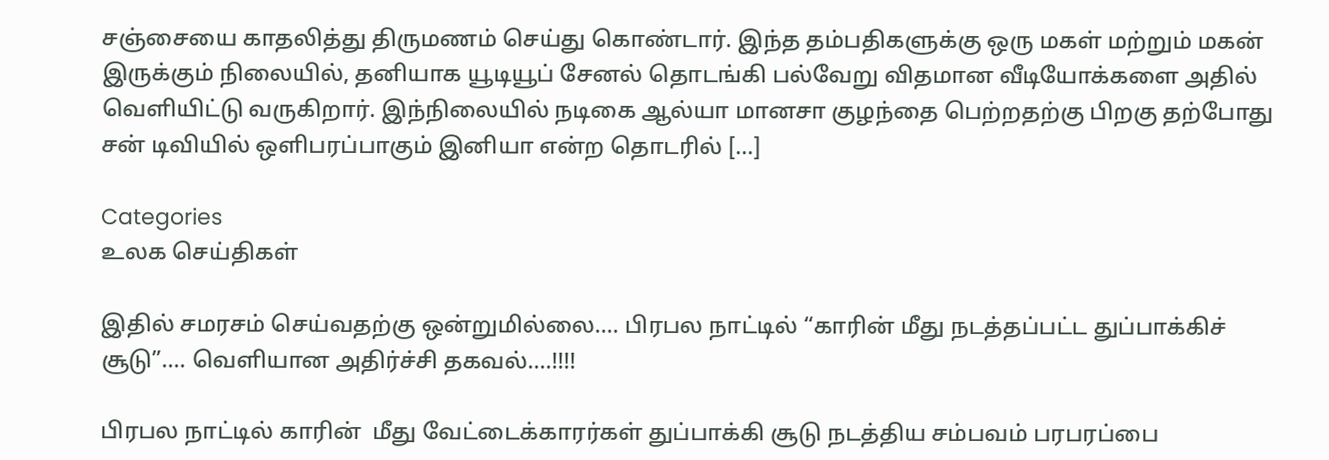சஞ்சையை காதலித்து திருமணம் செய்து கொண்டார். இந்த தம்பதிகளுக்கு ஒரு மகள் மற்றும் மகன் இருக்கும் நிலையில், தனியாக யூடியூப் சேனல் தொடங்கி பல்வேறு விதமான வீடியோக்களை அதில் வெளியிட்டு வருகிறார். இந்நிலையில் நடிகை ஆல்யா மானசா குழந்தை பெற்றதற்கு பிறகு தற்போது சன் டிவியில் ஒளிபரப்பாகும் இனியா என்ற தொடரில் […]

Categories
உலக செய்திகள்

இதில் சமரசம் செய்வதற்கு ஒன்றுமில்லை…. பிரபல நாட்டில் “காரின் மீது நடத்தப்பட்ட துப்பாக்கிச் சூடு”…. வெளியான அதிர்ச்சி தகவல்….!!!!

பிரபல நாட்டில் காரின்  மீது வேட்டைக்காரர்கள் துப்பாக்கி சூடு நடத்திய சம்பவம் பரபரப்பை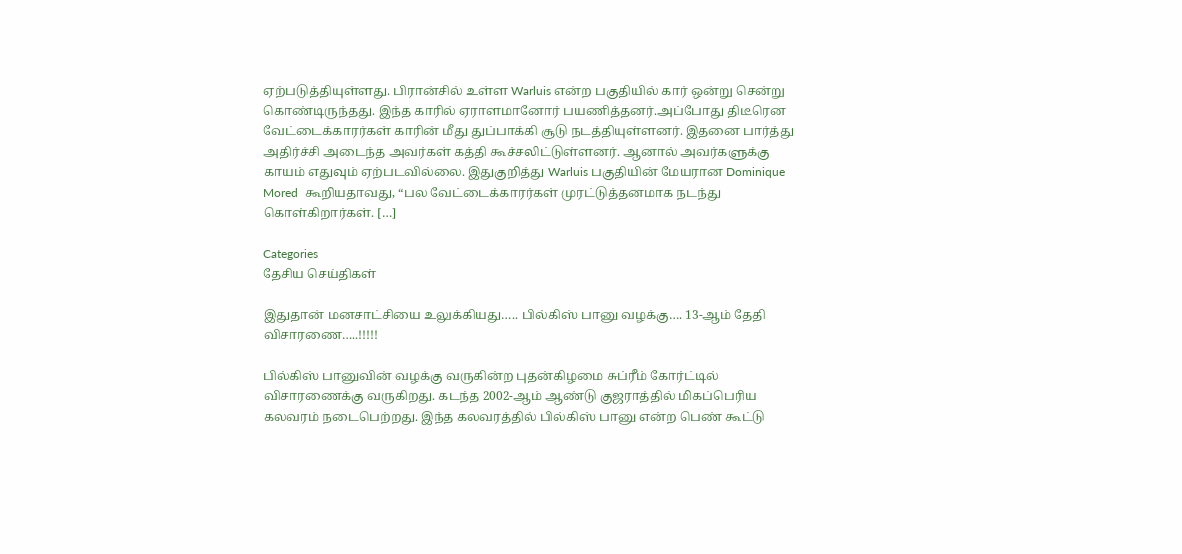ஏற்படுத்தியுள்ளது. பிரான்சில் உள்ள Warluis என்ற பகுதியில் கார் ஒன்று சென்று கொண்டிருந்தது. இந்த காரில் ஏராளமானோர் பயணித்தனர்.அப்போது திடீரென வேட்டைக்காரர்கள் காரின் மீது துப்பாக்கி சூடு நடத்தியுள்ளனர். இதனை பார்த்து அதிர்ச்சி அடைந்த அவர்கள் கத்தி கூச்சலிட்டுள்ளனர். ஆனால் அவர்களுக்கு காயம் எதுவும் ஏற்படவில்லை. இதுகுறித்து Warluis பகுதியின் மேயரான Dominique Mored  கூறியதாவது, “பல வேட்டைக்காரர்கள் முரட்டுத்தனமாக நடந்து கொள்கிறார்கள். […]

Categories
தேசிய செய்திகள்

இதுதான் மனசாட்சியை உலுக்கியது….. பில்கிஸ் பானு வழக்கு…. 13-ஆம் தேதி விசாரணை…..!!!!!

பில்கிஸ் பானுவின் வழக்கு வருகின்ற புதன்கிழமை சுப்ரீம் கோர்ட்டில் விசாரணைக்கு வருகிறது. கடந்த 2002-ஆம் ஆண்டு குஜராத்தில் மிகப்பெரிய கலவரம் நடைபெற்றது. இந்த கலவரத்தில் பில்கிஸ் பானு என்ற பெண் கூட்டு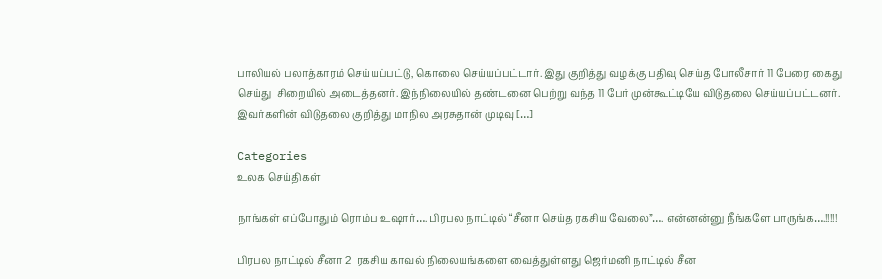பாலியல் பலாத்காரம் செய்யப்பட்டு, கொலை செய்யப்பட்டார். இது குறித்து வழக்கு பதிவு செய்த போலீசார் 11 பேரை கைது செய்து  சிறையில் அடைத்தனர். இந்நிலையில் தண்டனை பெற்று வந்த 11 பேர் முன்கூட்டியே விடுதலை செய்யப்பட்டனர். இவர்களின் விடுதலை குறித்து மாநில அரசுதான் முடிவு […]

Categories
உலக செய்திகள்

நாங்கள் எப்போதும் ரொம்ப உஷார்…. பிரபல நாட்டில் “சீனா செய்த ரகசிய வேலை”…. என்னன்னு நீங்களே பாருங்க….!!!!!

பிரபல நாட்டில் சீனா 2  ரகசிய காவல் நிலையங்களை வைத்துள்ளது ஜெர்மனி நாட்டில் சீன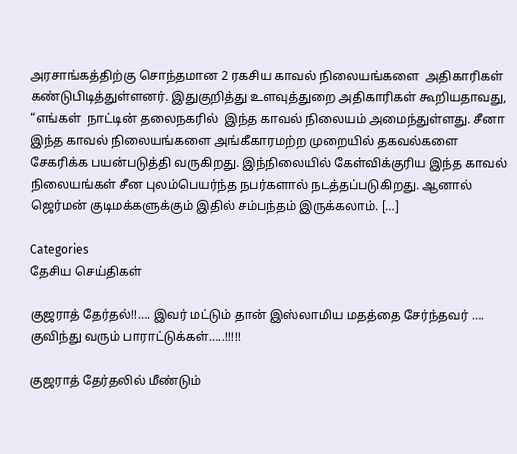அரசாங்கத்திற்கு சொந்தமான 2 ரகசிய காவல் நிலையங்களை  அதிகாரிகள் கண்டுபிடித்துள்ளனர். இதுகுறித்து உளவுத்துறை அதிகாரிகள் கூறியதாவது, “எங்கள்  நாட்டின் தலைநகரில்  இந்த காவல் நிலையம் அமைந்துள்ளது. சீனா இந்த காவல் நிலையங்களை அங்கீகாரமற்ற முறையில் தகவல்களை சேகரிக்க பயன்படுத்தி வருகிறது. இந்நிலையில் கேள்விக்குரிய இந்த காவல் நிலையங்கள் சீன புலம்பெயர்ந்த நபர்களால் நடத்தப்படுகிறது. ஆனால் ஜெர்மன் குடிமக்களுக்கும் இதில் சம்பந்தம் இருக்கலாம். […]

Categories
தேசிய செய்திகள்

குஜராத் தேர்தல்!!…. இவர் மட்டும் தான் இஸ்லாமிய மதத்தை சேர்ந்தவர் …. குவிந்து வரும் பாராட்டுக்கள்…..!!!!!

குஜராத் தேர்தலில் மீண்டும்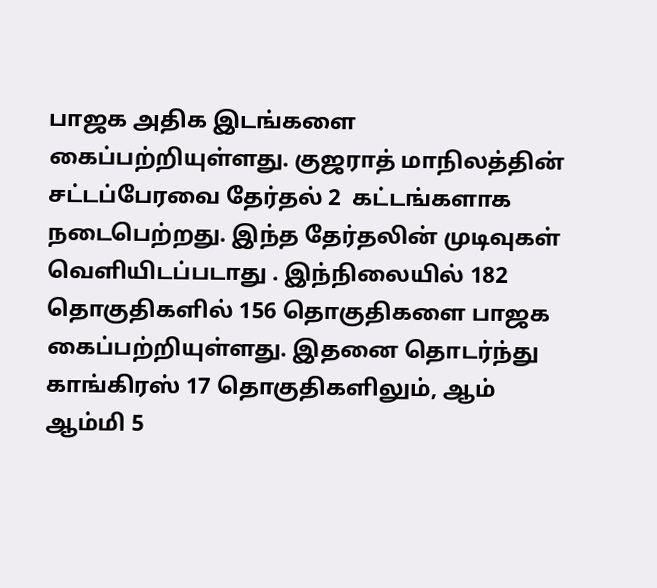பாஜக அதிக இடங்களை கைப்பற்றியுள்ளது. குஜராத் மாநிலத்தின் சட்டப்பேரவை தேர்தல் 2  கட்டங்களாக நடைபெற்றது. இந்த தேர்தலின் முடிவுகள்  வெளியிடப்படாது . இந்நிலையில் 182 தொகுதிகளில் 156 தொகுதிகளை பாஜக கைப்பற்றியுள்ளது. இதனை தொடர்ந்து காங்கிரஸ் 17 தொகுதிகளிலும், ஆம் ஆம்மி 5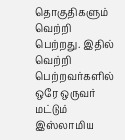தொகுதிகளும் வெற்றி பெற்றது. இதில்  வெற்றி பெற்றவர்களில்  ஒரே ஒருவர் மட்டும் இஸ்லாமிய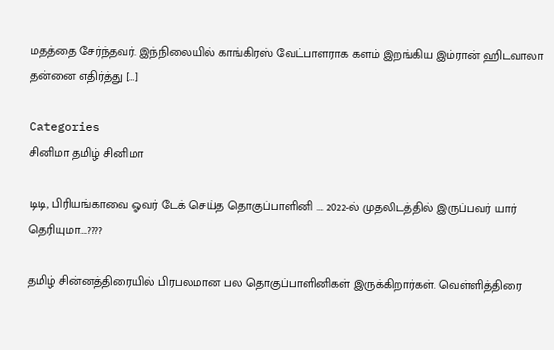மதத்தை சேர்ந்தவர். இந்நிலையில் காங்கிரஸ் வேட்பாளராக களம் இறங்கிய இம்ரான் ஹிடவாலா  தன்னை எதிர்த்து […]

Categories
சினிமா தமிழ் சினிமா

டிடி, பிரியங்காவை ஓவர் டேக் செய்த தொகுப்பாளினி …. 2022-ல் முதலிடத்தில் இருப்பவர் யார் தெரியுமா….????

தமிழ் சின்னத்திரையில் பிரபலமான பல தொகுப்பாளினிகள் இருக்கிறார்கள். வெள்ளித்திரை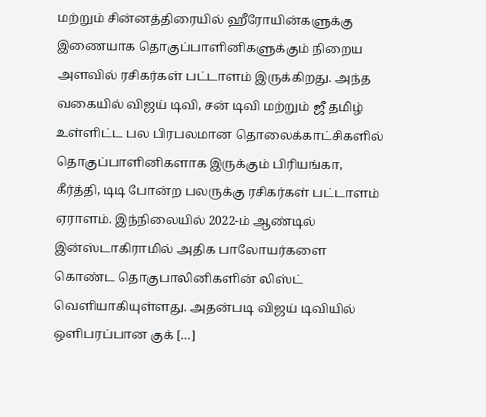மற்றும் சின்னத்திரையில் ஹீரோயின்களுக்கு இணையாக தொகுப்பாளினிகளுக்கும் நிறைய அளவில் ரசிகர்கள் பட்டாளம் இருக்கிறது. அந்த வகையில் விஜய் டிவி, சன் டிவி மற்றும் ஜீ தமிழ் உள்ளிட்ட பல பிரபலமான தொலைக்காட்சிகளில் தொகுப்பாளினிகளாக இருக்கும் பிரியங்கா, கீர்த்தி, டிடி போன்ற பலருக்கு ரசிகர்கள் பட்டாளம் ஏராளம். இந்நிலையில் 2022-ம் ஆண்டில் இன்ஸ்டாகிராமில் அதிக‌ பாலோயர்களை கொண்ட தொகுபாலினிகளின் லிஸ்ட் வெளியாகியுள்ளது. அதன்படி விஜய் டிவியில் ஒளிபரப்பான குக் […]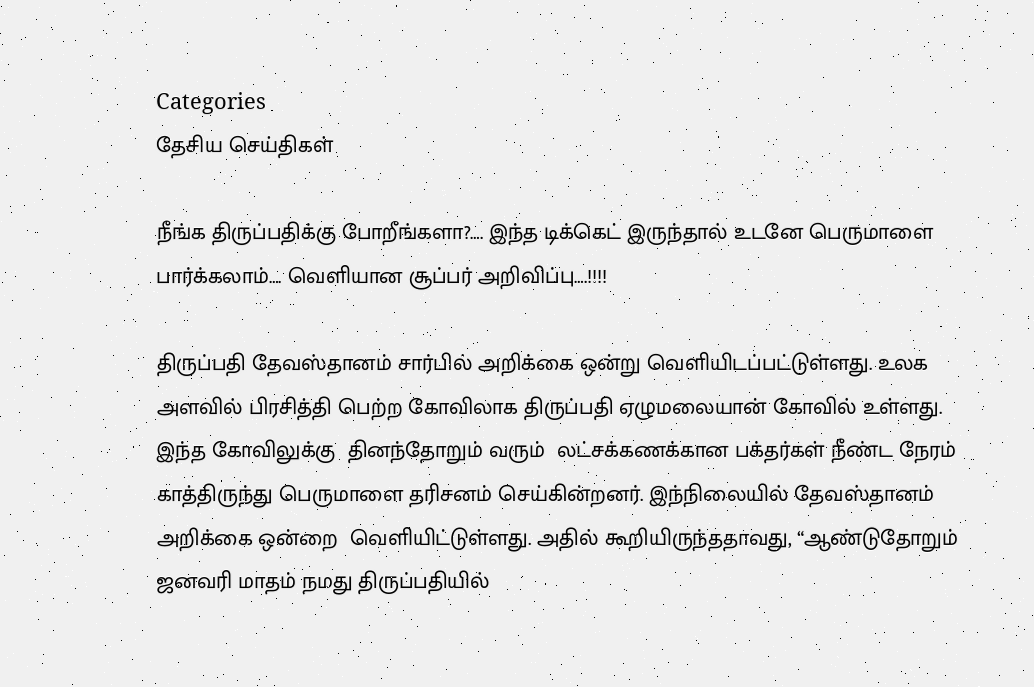Categories
தேசிய செய்திகள்

நீங்க திருப்பதிக்கு போறீங்களா?…. இந்த டிக்கெட் இருந்தால் உடனே பெருமாளை பார்க்கலாம்…. வெளியான சூப்பர் அறிவிப்பு….!!!!

திருப்பதி தேவஸ்தானம் சார்பில் அறிக்கை ஒன்று வெளியிடப்பட்டுள்ளது. உலக அளவில் பிரசித்தி பெற்ற கோவிலாக திருப்பதி ஏழுமலையான் கோவில் உள்ளது. இந்த கோவிலுக்கு  தினந்தோறும் வரும்  லட்சக்கணக்கான பக்தர்கள் நீண்ட நேரம் காத்திருந்து பெருமாளை தரிசனம் செய்கின்றனர். இந்நிலையில் தேவஸ்தானம் அறிக்கை ஒன்றை  வெளியிட்டுள்ளது. அதில் கூறியிருந்ததாவது, “ஆண்டுதோறும் ஜனவரி மாதம் நமது திருப்பதியில்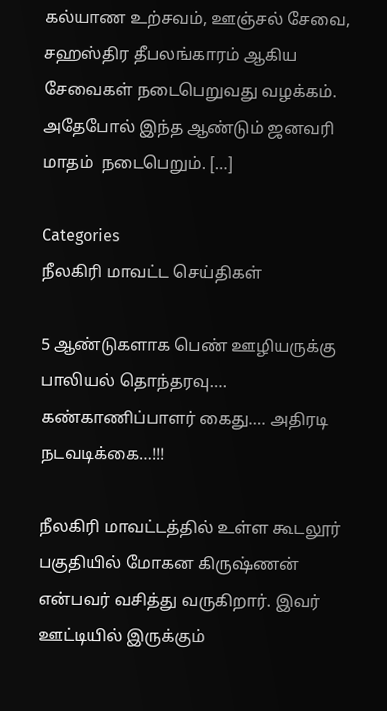கல்யாண உற்சவம், ஊஞ்சல் சேவை, சஹஸ்திர தீபலங்காரம் ஆகிய சேவைகள் நடைபெறுவது வழக்கம். அதேபோல் இந்த ஆண்டும் ஜனவரி மாதம்  நடைபெறும். […]

Categories
நீலகிரி மாவட்ட செய்திகள்

5 ஆண்டுகளாக பெண் ஊழியருக்கு பாலியல் தொந்தரவு…. கண்காணிப்பாளர் கைது…. அதிரடி நடவடிக்கை…!!!

நீலகிரி மாவட்டத்தில் உள்ள கூடலூர் பகுதியில் மோகன கிருஷ்ணன் என்பவர் வசித்து வருகிறார். இவர் ஊட்டியில் இருக்கும்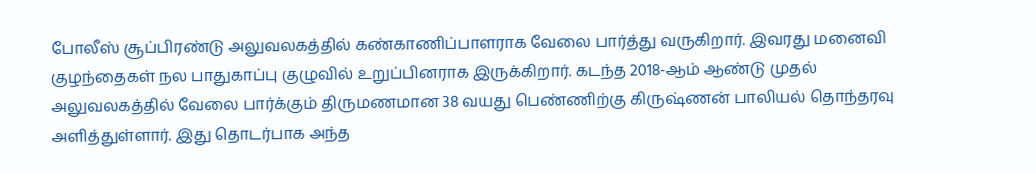போலீஸ் சூப்பிரண்டு அலுவலகத்தில் கண்காணிப்பாளராக வேலை பார்த்து வருகிறார். இவரது மனைவி குழந்தைகள் நல பாதுகாப்பு குழுவில் உறுப்பினராக இருக்கிறார். கடந்த 2018-ஆம் ஆண்டு முதல் அலுவலகத்தில் வேலை பார்க்கும் திருமணமான 38 வயது பெண்ணிற்கு கிருஷ்ணன் பாலியல் தொந்தரவு அளித்துள்ளார். இது தொடர்பாக அந்த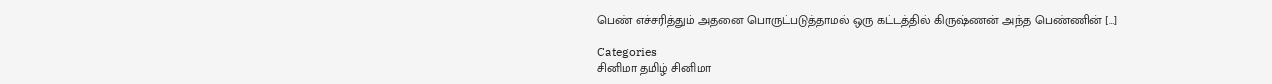பெண் எச்சரித்தும் அதனை பொருட்படுத்தாமல் ஒரு கட்டத்தில் கிருஷ்ணன் அந்த பெண்ணின் […]

Categories
சினிமா தமிழ் சினிமா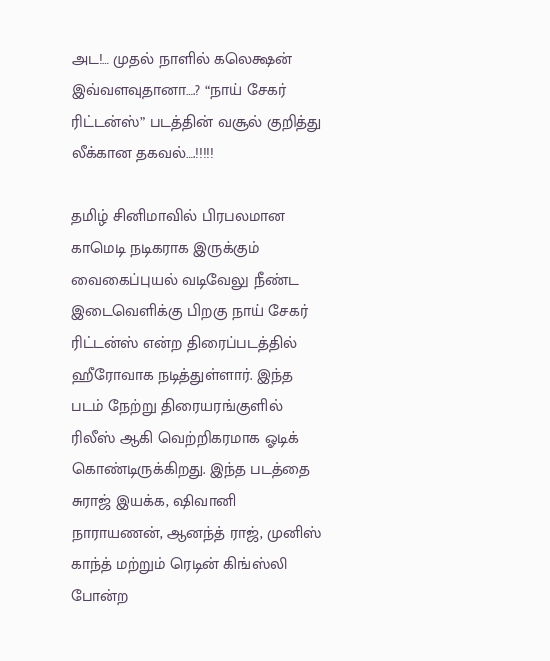அட!… முதல் நாளில் கலெக்ஷன் இவ்வளவுதானா….? “நாய் சேகர் ரிட்டன்ஸ்” படத்தின் வசூல் குறித்து லீக்கான தகவல்….!!!!!

தமிழ் சினிமாவில் பிரபலமான காமெடி நடிகராக இருக்கும் வைகைப்புயல் வடிவேலு நீண்ட இடைவெளிக்கு பிறகு நாய் சேகர் ரிட்டன்ஸ் என்ற திரைப்படத்தில் ஹீரோவாக நடித்துள்ளார். இந்த படம் நேற்று திரையரங்குளில் ரிலீஸ் ஆகி வெற்றிகரமாக ஓடிக் கொண்டிருக்கிறது. இந்த படத்தை சுராஜ் இயக்க, ஷிவானி நாராயணன், ஆனந்த் ராஜ், முனிஸ் காந்த் மற்றும் ரெடின் கிங்ஸ்லி போன்ற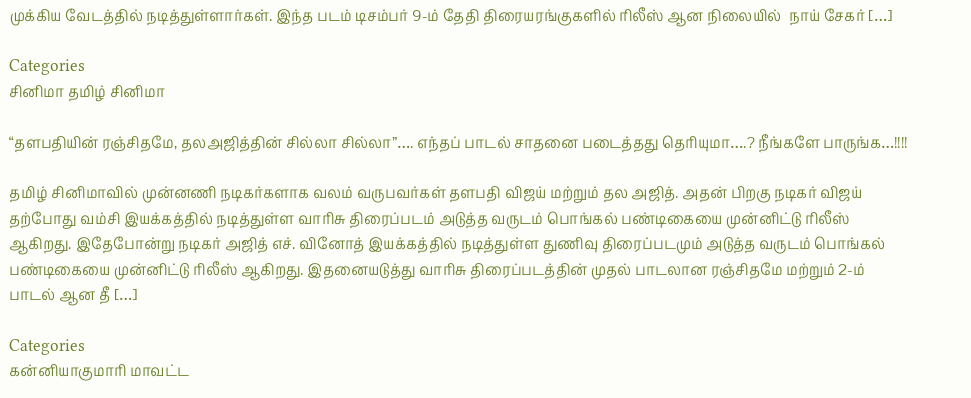முக்கிய வேடத்தில் நடித்துள்ளார்கள். இந்த படம் டிசம்பர் 9-ம் தேதி திரையரங்குகளில் ரிலீஸ் ஆன நிலையில்  நாய் சேகர் […]

Categories
சினிமா தமிழ் சினிமா

“தளபதியின் ரஞ்சிதமே, தலஅஜித்தின் சில்லா சில்லா”…. எந்தப் பாடல் சாதனை படைத்தது தெரியுமா….? நீங்களே பாருங்க…!!!!

தமிழ் சினிமாவில் முன்னணி நடிகர்களாக வலம் வருபவர்கள் தளபதி விஜய் மற்றும் தல அஜித். அதன் பிறகு நடிகர் விஜய் தற்போது வம்சி இயக்கத்தில் நடித்துள்ள வாரிசு திரைப்படம் அடுத்த வருடம் பொங்கல் பண்டிகையை முன்னிட்டு ரிலீஸ் ஆகிறது. இதேபோன்று நடிகர் அஜித் எச். வினோத் இயக்கத்தில் நடித்துள்ள துணிவு திரைப்படமும் அடுத்த வருடம் பொங்கல் பண்டிகையை முன்னிட்டு ரிலீஸ் ஆகிறது. இதனையடுத்து வாரிசு திரைப்படத்தின் முதல் பாடலான ரஞ்சிதமே மற்றும் 2-ம் பாடல் ஆன தீ […]

Categories
கன்னியாகுமாரி மாவட்ட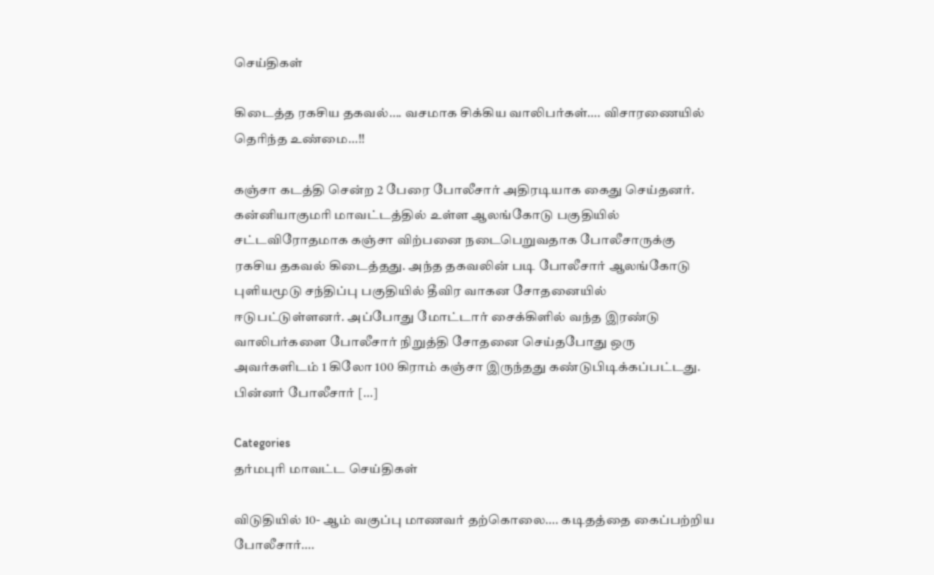செய்திகள்

கிடைத்த ரகசிய தகவல்…. வசமாக சிக்கிய வாலிபர்கள்…. விசாரணையில் தெரிந்த உண்மை…!!

கஞ்சா கடத்தி சென்ற 2 பேரை போலீசார் அதிரடியாக கைது செய்தனர். கன்னியாகுமரி மாவட்டத்தில் உள்ள ஆலங்கோடு பகுதியில் சட்டவிரோதமாக கஞ்சா விற்பனை நடைபெறுவதாக போலீசாருக்கு ரகசிய தகவல் கிடைத்தது. அந்த தகவலின் படி போலீசார் ஆலங்கோடு புளியமூடு சந்திப்பு பகுதியில் தீவிர வாகன சோதனையில் ஈடுபட்டுள்ளனர். அப்போது மோட்டார் சைக்கிளில் வந்த இரண்டு வாலிபர்களை போலீசார் நிறுத்தி சோதனை செய்தபோது ஒரு அவர்களிடம் 1 கிலோ 100 கிராம் கஞ்சா இருந்தது கண்டுபிடிக்கப்பட்டது. பின்னர் போலீசார் […]

Categories
தர்மபுரி மாவட்ட செய்திகள்

விடுதியில் 10- ஆம் வகுப்பு மாணவர் தற்கொலை…. கடிதத்தை கைப்பற்றிய போலீசார்….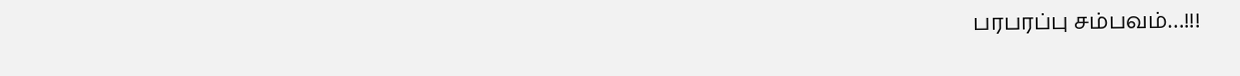பரபரப்பு சம்பவம்…!!!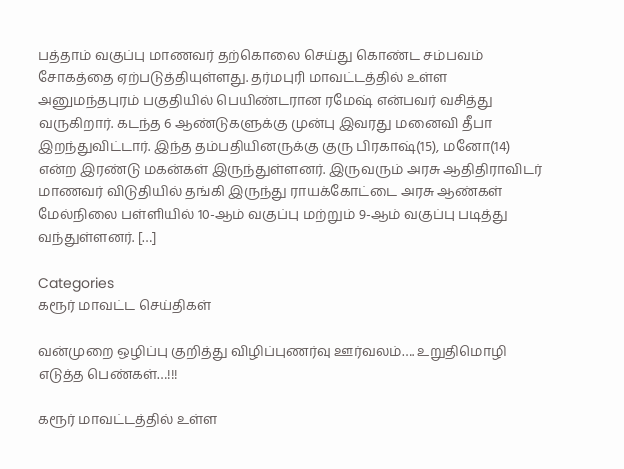பத்தாம் வகுப்பு மாணவர் தற்கொலை செய்து கொண்ட சம்பவம் சோகத்தை ஏற்படுத்தியுள்ளது. தர்மபுரி மாவட்டத்தில் உள்ள அனுமந்தபுரம் பகுதியில் பெயிண்டரான ரமேஷ் என்பவர் வசித்து வருகிறார். கடந்த 6 ஆண்டுகளுக்கு முன்பு இவரது மனைவி தீபா இறந்துவிட்டார். இந்த தம்பதியினருக்கு குரு பிரகாஷ்(15), மனோ(14) என்ற இரண்டு மகன்கள் இருந்துள்ளனர். இருவரும் அரசு ஆதிதிராவிடர் மாணவர் விடுதியில் தங்கி இருந்து ராயக்கோட்டை அரசு ஆண்கள் மேல்நிலை பள்ளியில் 10-ஆம் வகுப்பு மற்றும் 9-ஆம் வகுப்பு படித்து வந்துள்ளனர். […]

Categories
கரூர் மாவட்ட செய்திகள்

வன்முறை ஒழிப்பு குறித்து விழிப்புணர்வு ஊர்வலம்…. உறுதிமொழி எடுத்த பெண்கள்…!!!

கரூர் மாவட்டத்தில் உள்ள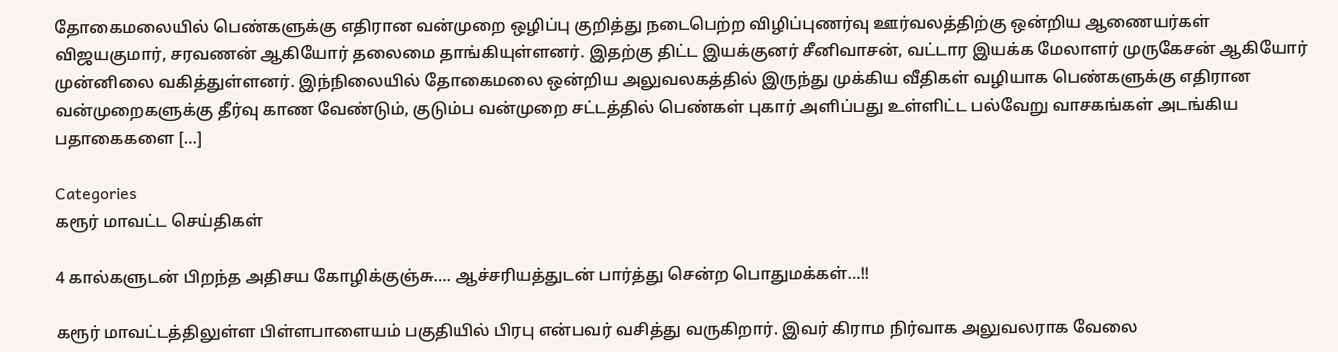தோகைமலையில் பெண்களுக்கு எதிரான வன்முறை ஒழிப்பு குறித்து நடைபெற்ற விழிப்புணர்வு ஊர்வலத்திற்கு ஒன்றிய ஆணையர்கள் விஜயகுமார், சரவணன் ஆகியோர் தலைமை தாங்கியுள்ளனர். இதற்கு திட்ட இயக்குனர் சீனிவாசன், வட்டார இயக்க மேலாளர் முருகேசன் ஆகியோர் முன்னிலை வகித்துள்ளனர். இந்நிலையில் தோகைமலை ஒன்றிய அலுவலகத்தில் இருந்து முக்கிய வீதிகள் வழியாக பெண்களுக்கு எதிரான வன்முறைகளுக்கு தீர்வு காண வேண்டும், குடும்ப வன்முறை சட்டத்தில் பெண்கள் புகார் அளிப்பது உள்ளிட்ட பல்வேறு வாசகங்கள் அடங்கிய பதாகைகளை […]

Categories
கரூர் மாவட்ட செய்திகள்

4 கால்களுடன் பிறந்த அதிசய கோழிக்குஞ்சு…. ஆச்சரியத்துடன் பார்த்து சென்ற பொதுமக்கள்…!!

கரூர் மாவட்டத்திலுள்ள பிள்ளபாளையம் பகுதியில் பிரபு என்பவர் வசித்து வருகிறார். இவர் கிராம நிர்வாக அலுவலராக வேலை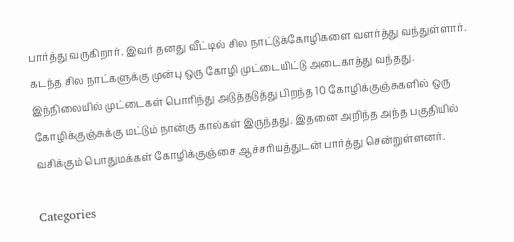பார்த்து வருகிறார். இவர் தனது வீட்டில் சில நாட்டுக்கோழிகளை வளர்த்து வந்துள்ளார். கடந்த சில நாட்களுக்கு முன்பு ஒரு கோழி முட்டையிட்டு அடைகாத்து வந்தது. இந்நிலையில் முட்டைகள் பொரிந்து அடுத்தடுத்து பிறந்த 10 கோழிக்குஞ்சுகளில் ஒரு கோழிக்குஞ்சுக்கு மட்டும் நான்கு கால்கள் இருந்தது. இதனை அறிந்த அந்த பகுதியில் வசிக்கும் பொதுமக்கள் கோழிக்குஞ்சை ஆச்சரியத்துடன் பார்த்து சென்றுள்ளனர்.

Categories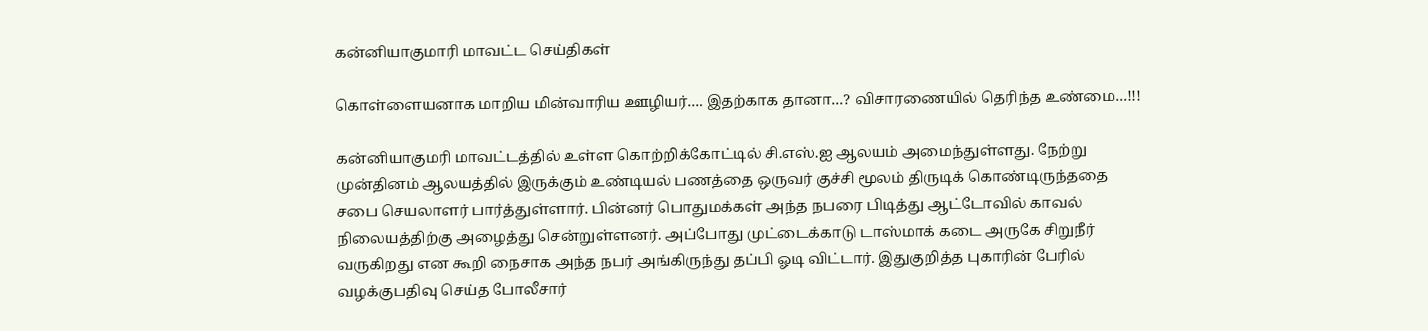கன்னியாகுமாரி மாவட்ட செய்திகள்

கொள்ளையனாக மாறிய மின்வாரிய ஊழியர்…. இதற்காக தானா…? விசாரணையில் தெரிந்த உண்மை…!!!

கன்னியாகுமரி மாவட்டத்தில் உள்ள கொற்றிக்கோட்டில் சி.எஸ்.ஐ ஆலயம் அமைந்துள்ளது. நேற்று முன்தினம் ஆலயத்தில் இருக்கும் உண்டியல் பணத்தை ஒருவர் குச்சி மூலம் திருடிக் கொண்டிருந்ததை சபை செயலாளர் பார்த்துள்ளார். பின்னர் பொதுமக்கள் அந்த நபரை பிடித்து ஆட்டோவில் காவல் நிலையத்திற்கு அழைத்து சென்றுள்ளனர். அப்போது முட்டைக்காடு டாஸ்மாக் கடை அருகே சிறுநீர் வருகிறது என கூறி நைசாக அந்த நபர் அங்கிருந்து தப்பி ஓடி விட்டார். இதுகுறித்த புகாரின் பேரில் வழக்குபதிவு செய்த போலீசார்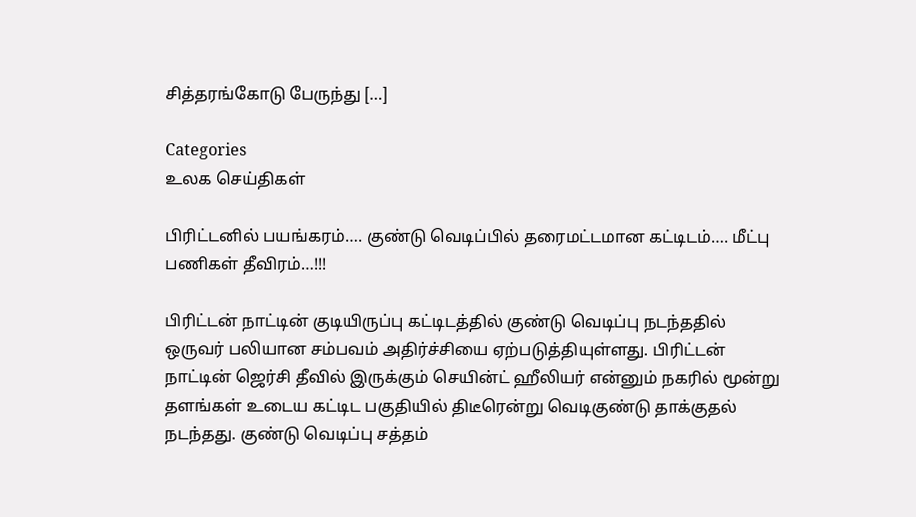சித்தரங்கோடு பேருந்து […]

Categories
உலக செய்திகள்

பிரிட்டனில் பயங்கரம்…. குண்டு வெடிப்பில் தரைமட்டமான கட்டிடம்…. மீட்பு பணிகள் தீவிரம்…!!!

பிரிட்டன் நாட்டின் குடியிருப்பு கட்டிடத்தில் குண்டு வெடிப்பு நடந்ததில் ஒருவர் பலியான சம்பவம் அதிர்ச்சியை ஏற்படுத்தியுள்ளது. பிரிட்டன் நாட்டின் ஜெர்சி தீவில் இருக்கும் செயின்ட் ஹீலியர் என்னும் நகரில் மூன்று தளங்கள் உடைய கட்டிட பகுதியில் திடீரென்று வெடிகுண்டு தாக்குதல் நடந்தது. குண்டு வெடிப்பு சத்தம்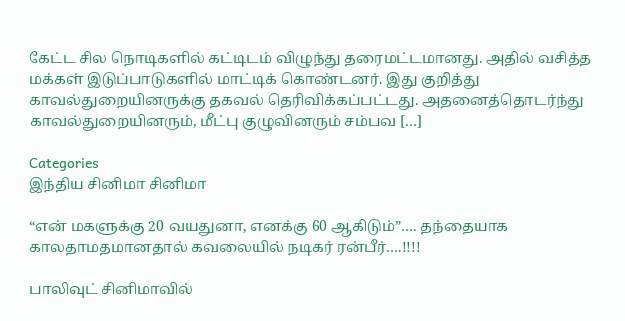கேட்ட சில நொடிகளில் கட்டிடம் விழுந்து தரைமட்டமானது. அதில் வசித்த மக்கள் இடுப்பாடுகளில் மாட்டிக் கொண்டனர். இது குறித்து காவல்துறையினருக்கு தகவல் தெரிவிக்கப்பட்டது. அதனைத்தொடர்ந்து காவல்துறையினரும், மீட்பு குழுவினரும் சம்பவ […]

Categories
இந்திய சினிமா சினிமா

“என் மகளுக்கு 20 வயதுனா, எனக்கு 60 ஆகிடும்”…. தந்தையாக காலதாமதமானதால் கவலையில் நடிகர் ரன்பீர்….!!!!

பாலிவுட் சினிமாவில்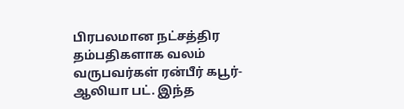பிரபலமான நட்சத்திர தம்பதிகளாக வலம் வருபவர்கள் ரன்பீர் கபூர்-ஆலியா பட். இந்த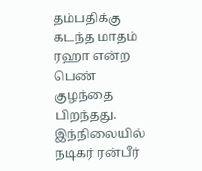தம்பதிக்கு கடந்த மாதம் ரஹா என்ற பெண் குழந்தை பிறந்தது. இந்நிலையில் நடிகர் ரன்பீர்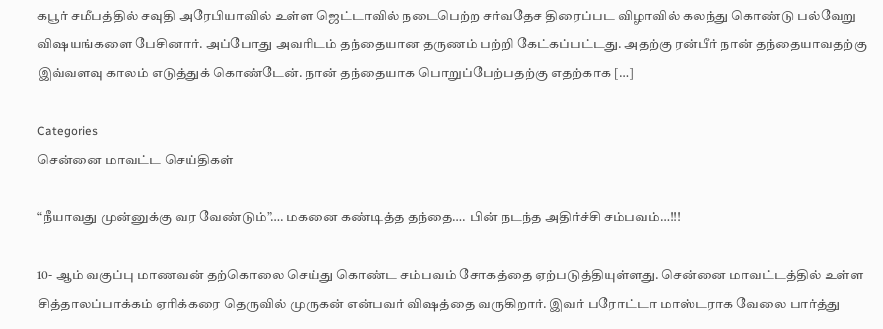கபூர் சமீபத்தில் சவுதி அரேபியாவில் உள்ள ஜெட்டாவில் நடைபெற்ற சர்வதேச திரைப்பட விழாவில் கலந்து கொண்டு பல்வேறு விஷயங்களை பேசினார். அப்போது அவரிடம் தந்தையான தருணம் பற்றி கேட்கப்பட்டது. அதற்கு ரன்பீர் நான் தந்தையாவதற்கு இவ்வளவு காலம் எடுத்துக் கொண்டேன். நான் தந்தையாக பொறுப்பேற்பதற்கு எதற்காக […]

Categories
சென்னை மாவட்ட செய்திகள்

“நீயாவது முன்னுக்கு வர வேண்டும்”…. மகனை கண்டித்த தந்தை…. பின் நடந்த அதிர்ச்சி சம்பவம்…!!!

10- ஆம் வகுப்பு மாணவன் தற்கொலை செய்து கொண்ட சம்பவம் சோகத்தை ஏற்படுத்தியுள்ளது. சென்னை மாவட்டத்தில் உள்ள சித்தாலப்பாக்கம் ஏரிக்கரை தெருவில் முருகன் என்பவர் விஷத்தை வருகிறார். இவர் பரோட்டா மாஸ்டராக வேலை பார்த்து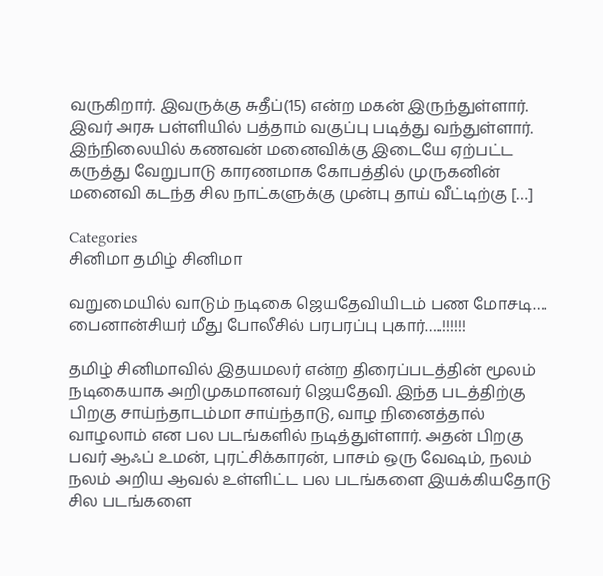வருகிறார். இவருக்கு சுதீப்(15) என்ற மகன் இருந்துள்ளார். இவர் அரசு பள்ளியில் பத்தாம் வகுப்பு படித்து வந்துள்ளார். இந்நிலையில் கணவன் மனைவிக்கு இடையே ஏற்பட்ட கருத்து வேறுபாடு காரணமாக கோபத்தில் முருகனின் மனைவி கடந்த சில நாட்களுக்கு முன்பு தாய் வீட்டிற்கு […]

Categories
சினிமா தமிழ் சினிமா

வறுமையில் வாடும் நடிகை ஜெயதேவியிடம் பண மோசடி…. பைனான்சியர் மீது போலீசில் பரபரப்பு புகார்…..!!!!!!

தமிழ் சினிமாவில் இதயமலர் என்ற திரைப்படத்தின் மூலம் நடிகையாக அறிமுகமானவர் ஜெயதேவி. இந்த படத்திற்கு பிறகு சாய்ந்தாடம்மா சாய்ந்தாடு, வாழ நினைத்தால் வாழலாம் என பல படங்களில் நடித்துள்ளார். அதன் பிறகு பவர் ஆஃப் உமன், புரட்சிக்காரன், பாசம் ஒரு வேஷம், நலம் நலம் அறிய ஆவல் உள்ளிட்ட பல படங்களை இயக்கியதோடு சில படங்களை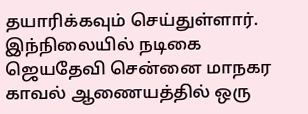தயாரிக்கவும் செய்துள்ளார். இந்நிலையில் நடிகை ஜெயதேவி சென்னை மாநகர காவல் ஆணையத்தில் ஒரு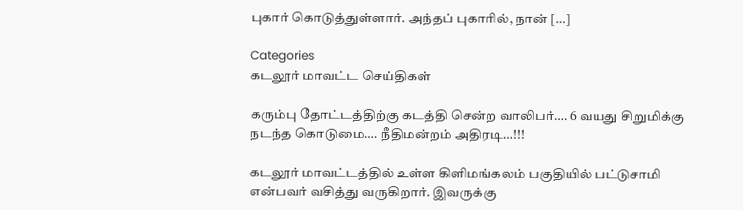புகார் கொடுத்துள்ளார். அந்தப் புகாரில், நான் […]

Categories
கடலூர் மாவட்ட செய்திகள்

கரும்பு தோட்டத்திற்கு கடத்தி சென்ற வாலிபர்…. 6 வயது சிறுமிக்கு நடந்த கொடுமை…. நீதிமன்றம் அதிரடி…!!!

கடலூர் மாவட்டத்தில் உள்ள கிளிமங்கலம் பகுதியில் பட்டுசாமி என்பவர் வசித்து வருகிறார். இவருக்கு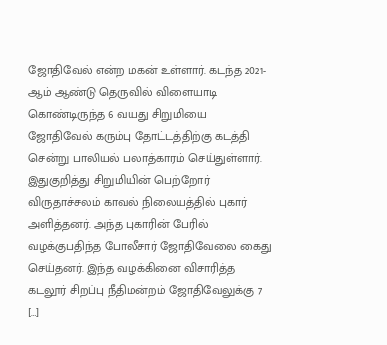ஜோதிவேல் என்ற மகன் உள்ளார். கடந்த 2021-ஆம் ஆண்டு தெருவில் விளையாடி கொண்டிருந்த 6 வயது சிறுமியை ஜோதிவேல் கரும்பு தோட்டத்திற்கு கடத்தி சென்று பாலியல் பலாத்காரம் செய்துள்ளார். இதுகுறித்து சிறுமியின் பெற்றோர் விருதாச்சலம் காவல் நிலையத்தில் புகார் அளித்தனர். அந்த புகாரின் பேரில் வழக்குபதிந்த போலீசார் ஜோதிவேலை கைது செய்தனர். இந்த வழக்கினை விசாரித்த கடலூர் சிறப்பு நீதிமன்றம் ஜோதிவேலுக்கு 7 […]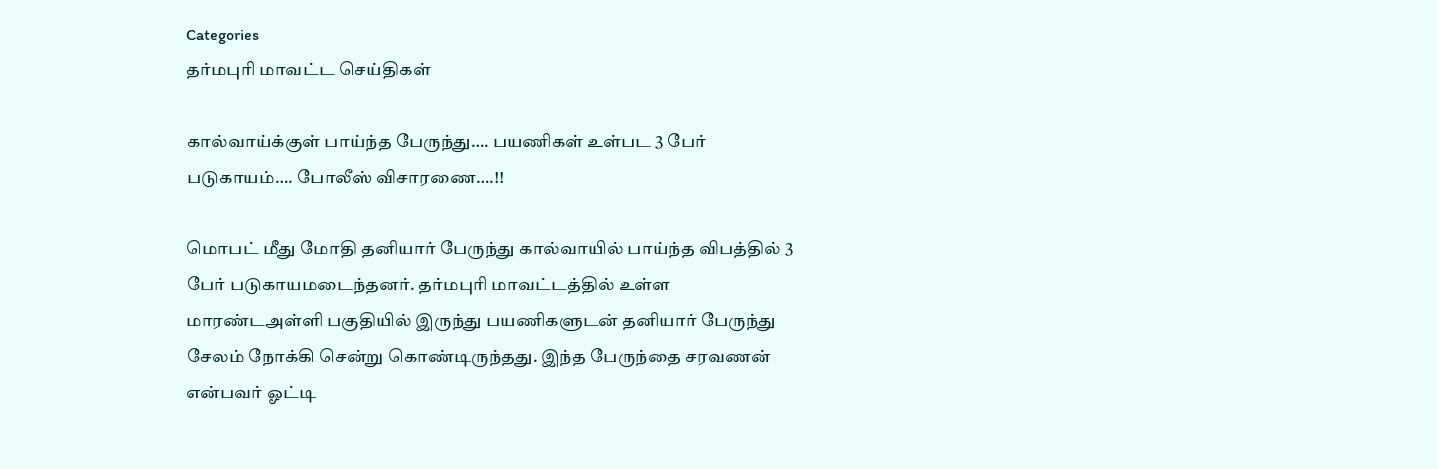Categories
தர்மபுரி மாவட்ட செய்திகள்

கால்வாய்க்குள் பாய்ந்த பேருந்து…. பயணிகள் உள்பட 3 பேர் படுகாயம்…. போலீஸ் விசாரணை….!!

மொபட் மீது மோதி தனியார் பேருந்து கால்வாயில் பாய்ந்த விபத்தில் 3 பேர் படுகாயமடைந்தனர். தர்மபுரி மாவட்டத்தில் உள்ள மாரண்டஅள்ளி பகுதியில் இருந்து பயணிகளுடன் தனியார் பேருந்து சேலம் நோக்கி சென்று கொண்டிருந்தது. இந்த பேருந்தை சரவணன் என்பவர் ஓட்டி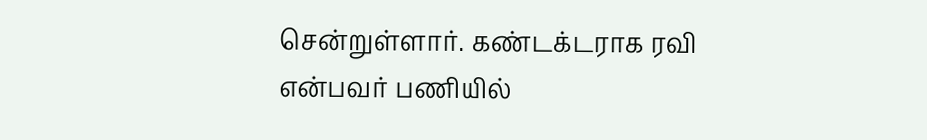சென்றுள்ளார். கண்டக்டராக ரவி என்பவர் பணியில்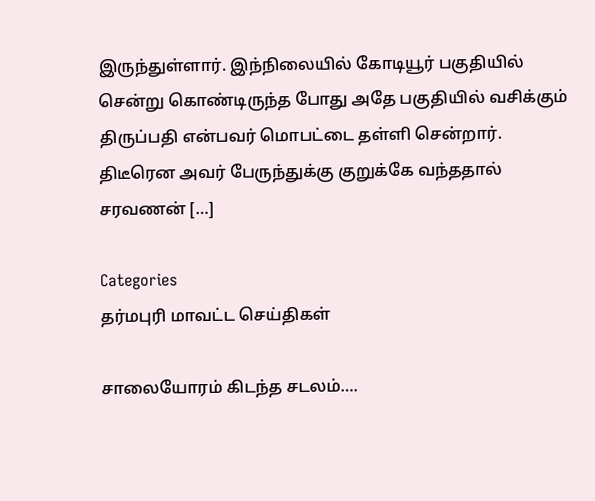இருந்துள்ளார். இந்நிலையில் கோடியூர் பகுதியில் சென்று கொண்டிருந்த போது அதே பகுதியில் வசிக்கும் திருப்பதி என்பவர் மொபட்டை தள்ளி சென்றார். திடீரென அவர் பேருந்துக்கு குறுக்கே வந்ததால் சரவணன் […]

Categories
தர்மபுரி மாவட்ட செய்திகள்

சாலையோரம் கிடந்த சடலம்….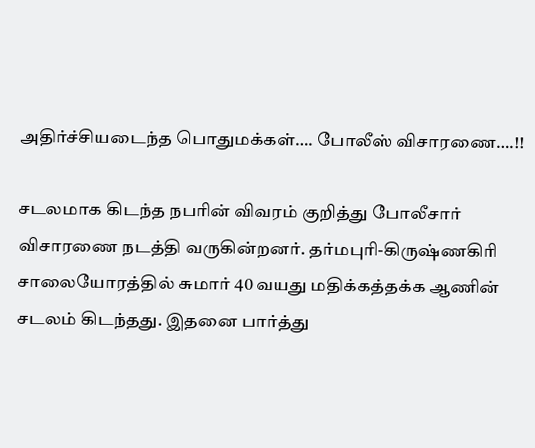அதிர்ச்சியடைந்த பொதுமக்கள்…. போலீஸ் விசாரணை….!!

சடலமாக கிடந்த நபரின் விவரம் குறித்து போலீசார் விசாரணை நடத்தி வருகின்றனர். தர்மபுரி-கிருஷ்ணகிரி சாலையோரத்தில் சுமார் 40 வயது மதிக்கத்தக்க ஆணின் சடலம் கிடந்தது. இதனை பார்த்து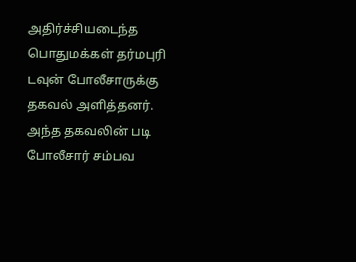அதிர்ச்சியடைந்த பொதுமக்கள் தர்மபுரி டவுன் போலீசாருக்கு தகவல் அளித்தனர். அந்த தகவலின் படி போலீசார் சம்பவ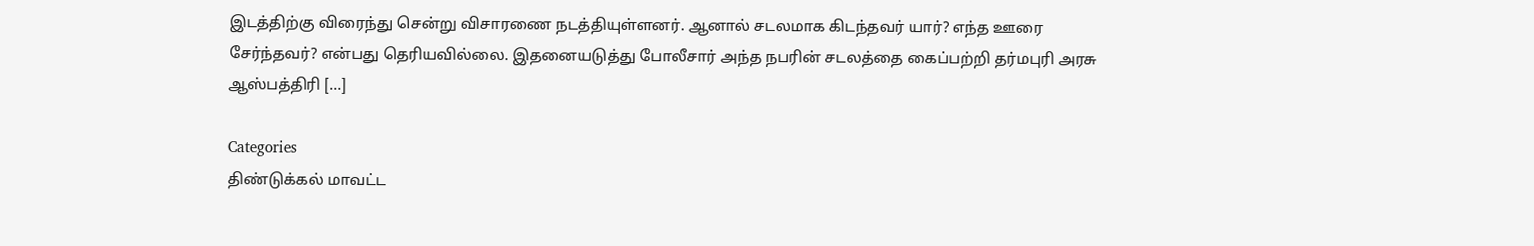இடத்திற்கு விரைந்து சென்று விசாரணை நடத்தியுள்ளனர். ஆனால் சடலமாக கிடந்தவர் யார்? எந்த ஊரை சேர்ந்தவர்? என்பது தெரியவில்லை. இதனையடுத்து போலீசார் அந்த நபரின் சடலத்தை கைப்பற்றி தர்மபுரி அரசு ஆஸ்பத்திரி […]

Categories
திண்டுக்கல் மாவட்ட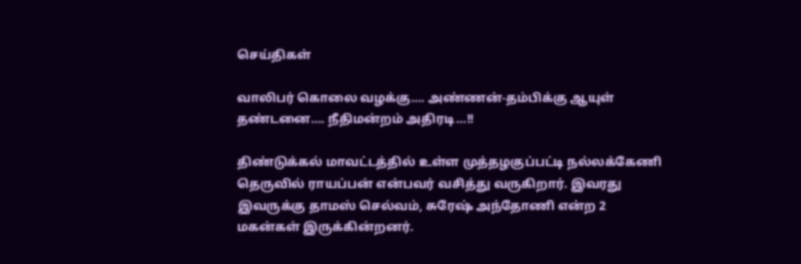செய்திகள்

வாலிபர் கொலை வழக்கு…. அண்ணன்-தம்பிக்கு ஆயுள் தண்டனை…. நீதிமன்றம் அதிரடி…!!

திண்டுக்கல் மாவட்டத்தில் உள்ள முத்தழகுப்பட்டி நல்லக்கேணி தெருவில் ராயப்பன் என்பவர் வசித்து வருகிறார். இவரது இவருக்கு தாமஸ் செல்வம், சுரேஷ் அந்தோணி என்ற 2 மகன்கள் இருக்கின்றனர்.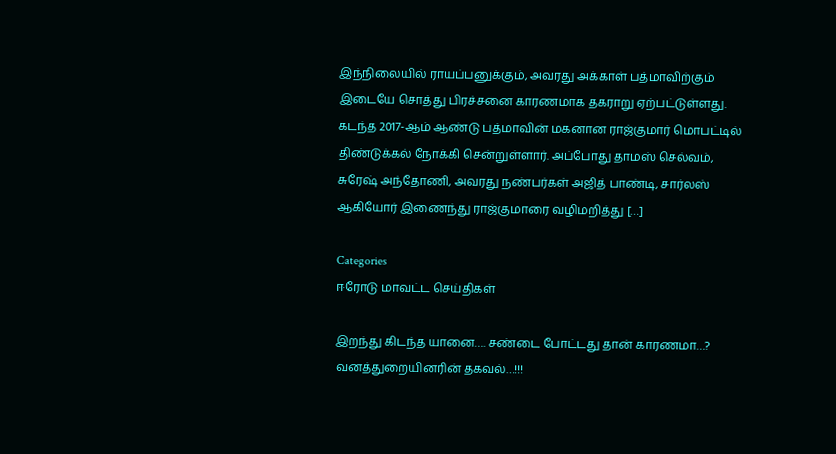இந்நிலையில் ராயப்பனுக்கும், அவரது அக்காள் பத்மாவிற்கும் இடையே சொத்து பிரச்சனை காரணமாக தகராறு ஏற்பட்டுள்ளது. கடந்த 2017-ஆம் ஆண்டு பத்மாவின் மகனான ராஜ்குமார் மொபட்டில் திண்டுக்கல் நோக்கி சென்றுள்ளார். அப்போது தாமஸ் செல்வம், சுரேஷ் அந்தோணி, அவரது நண்பர்கள் அஜித் பாண்டி, சார்லஸ் ஆகியோர் இணைந்து ராஜ்குமாரை வழிமறித்து […]

Categories
ஈரோடு மாவட்ட செய்திகள்

இறந்து கிடந்த யானை…. சண்டை போட்டது தான் காரணமா…? வனத்துறையினரின் தகவல்…!!!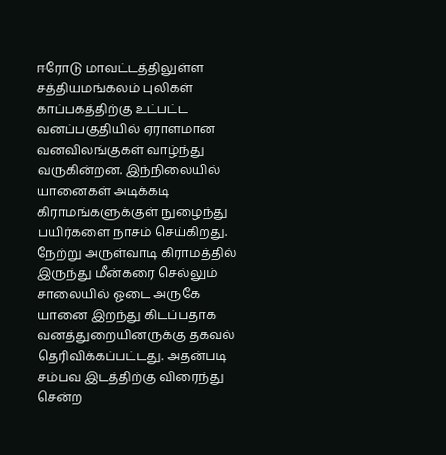ஈரோடு மாவட்டத்திலுள்ள சத்தியமங்கலம் புலிகள் காப்பகத்திற்கு உட்பட்ட வனப்பகுதியில் ஏராளமான வனவிலங்குகள் வாழ்ந்து வருகின்றன. இந்நிலையில் யானைகள் அடிக்கடி கிராமங்களுக்குள் நுழைந்து பயிர்களை நாசம் செய்கிறது. நேற்று அருள்வாடி கிராமத்தில் இருந்து மீன்கரை செல்லும் சாலையில் ஓடை அருகே யானை இறந்து கிடப்பதாக வனத்துறையினருக்கு தகவல் தெரிவிக்கப்பட்டது. அதன்படி சம்பவ இடத்திற்கு விரைந்து சென்ற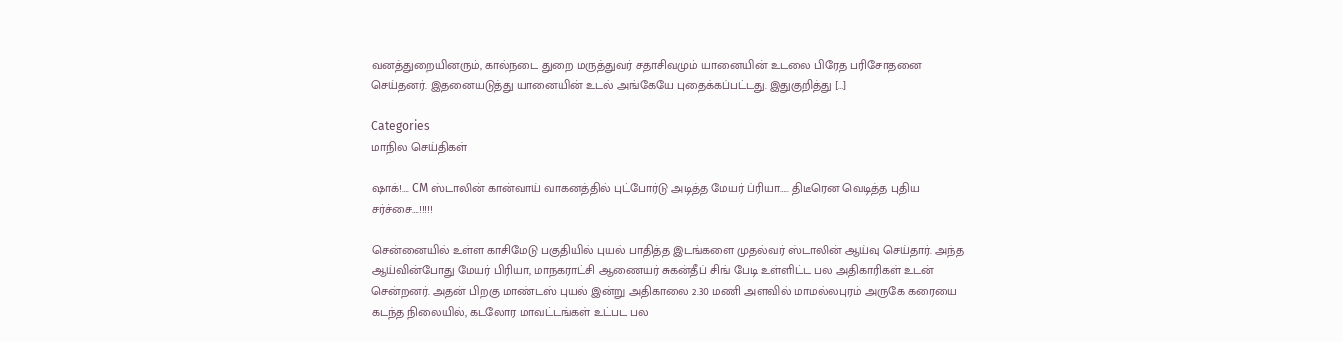வனத்துறையினரும், கால்நடை துறை மருத்துவர் சதாசிவமும் யானையின் உடலை பிரேத பரிசோதனை செய்தனர். இதனையடுத்து யானையின் உடல் அங்கேயே புதைக்கப்பட்டது. இதுகுறித்து […]

Categories
மாநில செய்திகள்

ஷாக்!…. CM ஸ்டாலின் கான்வாய் வாகனத்தில் புட்போர்டு அடித்த மேயர் ப்ரியா….. திடீரென வெடித்த புதிய சர்ச்சை….!!!!!

சென்னையில் உள்ள காசிமேடு பகுதியில் புயல் பாதித்த இடங்களை முதல்வர் ஸ்டாலின் ஆய்வு செய்தார். அந்த ஆய்வின்போது மேயர் பிரியா, மாநகராட்சி ஆணையர் சுகன்தீப் சிங் பேடி உள்ளிட்ட பல அதிகாரிகள் உடன் சென்றனர். அதன் பிறகு மாண்டஸ் புயல் இன்று அதிகாலை 2.30 மணி அளவில் மாமல்லபுரம் அருகே கரையை கடந்த நிலையில், கடலோர மாவட்டங்கள் உட்பட பல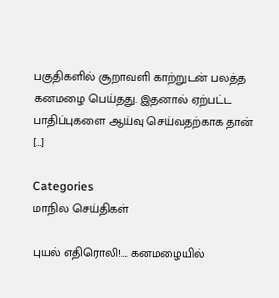பகுதிகளில் சூறாவளி காற்றுடன் பலத்த கனமழை பெய்தது. இதனால் ஏற்பட்ட பாதிப்புகளை ஆய்வு செய்வதற்காக தான் […]

Categories
மாநில செய்திகள்

புயல் எதிரொலி!…. கனமழையில்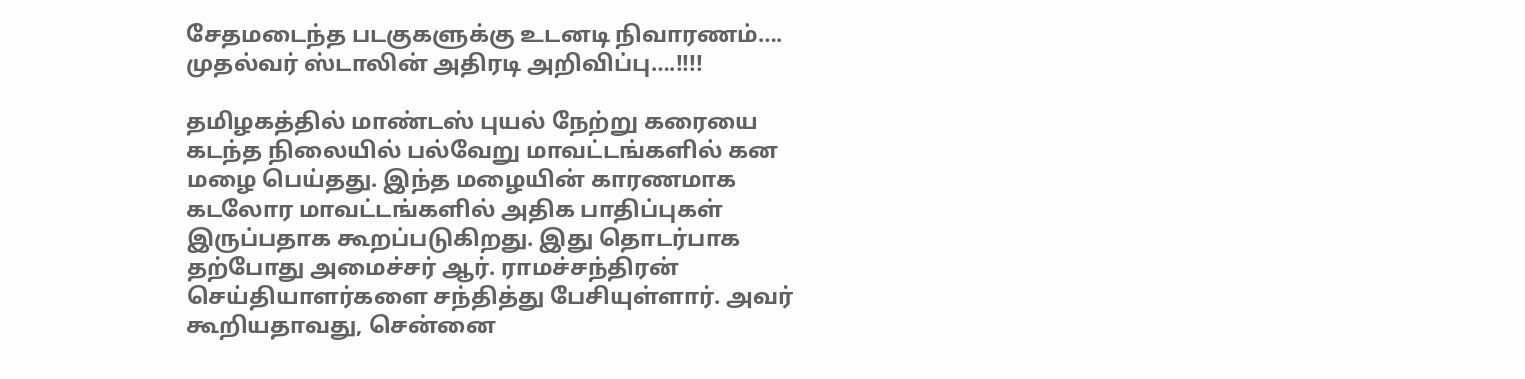சேதமடைந்த படகுகளுக்கு உடனடி நிவாரணம்…. முதல்வர் ஸ்டாலின் அதிரடி அறிவிப்பு….!!!!

தமிழகத்தில் மாண்டஸ் புயல் நேற்று கரையை கடந்த நிலையில் பல்வேறு மாவட்டங்களில் கன மழை பெய்தது. இந்த மழையின் காரணமாக கடலோர மாவட்டங்களில் அதிக பாதிப்புகள் இருப்பதாக கூறப்படுகிறது. இது தொடர்பாக தற்போது அமைச்சர் ஆர். ராமச்சந்திரன் செய்தியாளர்களை சந்தித்து பேசியுள்ளார். அவர் கூறியதாவது, சென்னை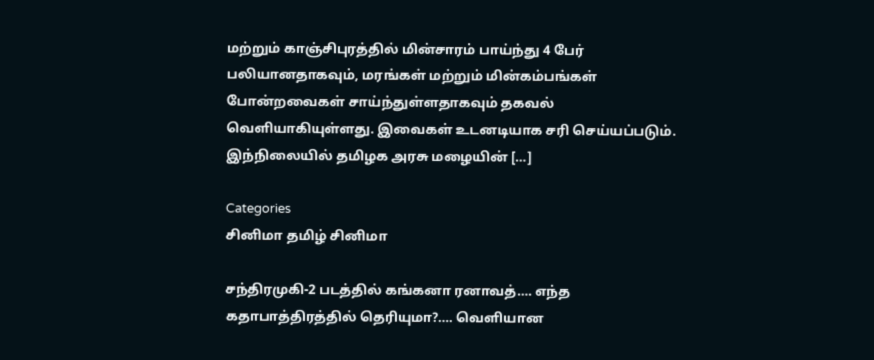மற்றும் காஞ்சிபுரத்தில் மின்சாரம் பாய்ந்து 4 பேர் பலியானதாகவும், மரங்கள் மற்றும் மின்கம்பங்கள் போன்றவைகள் சாய்ந்துள்ளதாகவும் தகவல் வெளியாகியுள்ளது. இவைகள் உடனடியாக சரி செய்யப்படும். இந்நிலையில் தமிழக அரசு மழையின் […]

Categories
சினிமா தமிழ் சினிமா

சந்திரமுகி-2 படத்தில் கங்கனா ரனாவத்…. எந்த கதாபாத்திரத்தில் தெரியுமா?…. வெளியான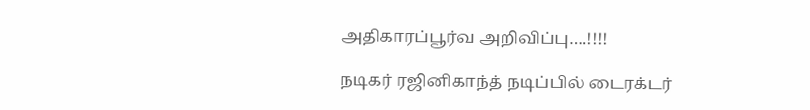அதிகாரப்பூர்வ அறிவிப்பு….!!!!

நடிகர் ரஜினிகாந்த் நடிப்பில் டைரக்டர்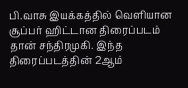பி.வாசு இயக்கத்தில் வெளியான சூப்பர் ஹிட்டான திரைப்படம் தான் சந்திரமுகி. இந்த திரைப்படத்தின் 2ஆம்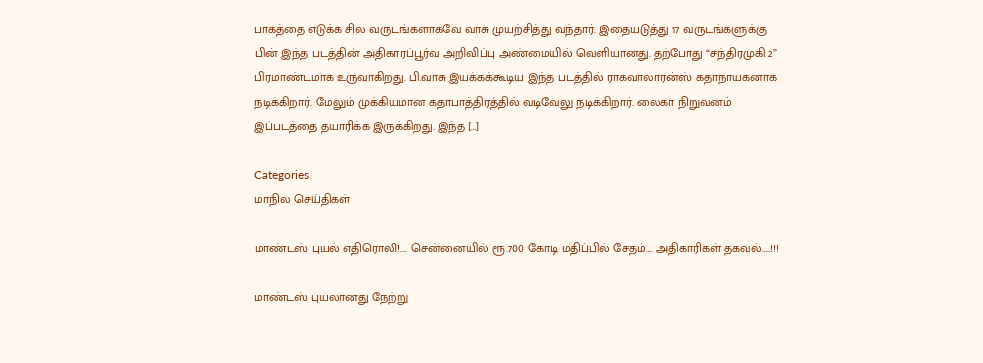பாகத்தை எடுக்க சில வருடங்களாகவே வாசு முயற்சித்து வந்தார். இதையடுத்து 17 வருடங்களுக்கு பின் இந்த படத்தின் அதிகாரப்பூர்வ அறிவிப்பு அண்மையில் வெளியானது. தற்போது “சந்திரமுகி 2” பிரமாண்டமாக உருவாகிறது. பி.வாசு இயக்கக்கூடிய இந்த படத்தில் ராகவாலாரன்ஸ் கதாநாயகனாக நடிக்கிறார். மேலும் முக்கியமான கதாபாத்திரத்தில் வடிவேலு நடிக்கிறார். லைகா நிறுவனம் இப்படத்தை தயாரிக்க இருக்கிறது. இந்த […]

Categories
மாநில செய்திகள்

மாண்டஸ் புயல் எதிரொலி!…. சென்னையில் ரூ.700 கோடி மதிப்பில் சேதம்…. அதிகாரிகள் தகவல்…..!!!

மாண்டஸ் புயலானது நேற்று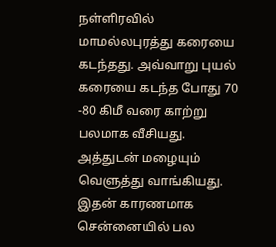நள்ளிரவில் மாமல்லபுரத்து கரையை கடந்தது. அவ்வாறு புயல் கரையை கடந்த போது 70 -80 கிமீ வரை காற்று பலமாக வீசியது. அத்துடன் மழையும் வெளுத்து வாங்கியது. இதன் காரணமாக சென்னையில் பல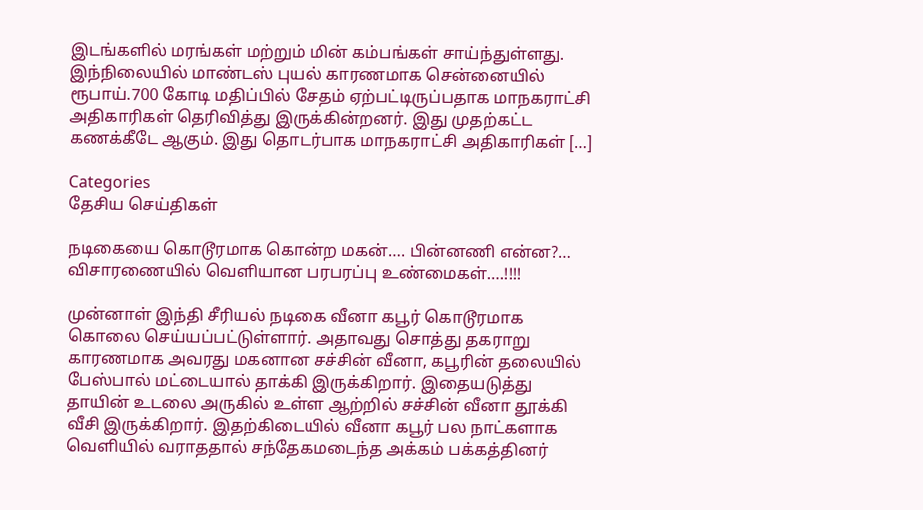இடங்களில் மரங்கள் மற்றும் மின் கம்பங்கள் சாய்ந்துள்ளது. இந்நிலையில் மாண்டஸ் புயல் காரணமாக சென்னையில் ரூபாய்.700 கோடி மதிப்பில் சேதம் ஏற்பட்டிருப்பதாக மாநகராட்சி அதிகாரிகள் தெரிவித்து இருக்கின்றனர். இது முதற்கட்ட கணக்கீடே ஆகும். இது தொடர்பாக மாநகராட்சி அதிகாரிகள் […]

Categories
தேசிய செய்திகள்

நடிகையை கொடூரமாக கொன்ற மகன்…. பின்னணி என்ன?… விசாரணையில் வெளியான பரபரப்பு உண்மைகள்….!!!!

முன்னாள் இந்தி சீரியல் நடிகை வீனா கபூர் கொடூரமாக கொலை செய்யப்பட்டுள்ளார். அதாவது சொத்து தகராறு காரணமாக அவரது மகனான சச்சின் வீனா, கபூரின் தலையில் பேஸ்பால் மட்டையால் தாக்கி இருக்கிறார். இதையடுத்து தாயின் உடலை அருகில் உள்ள ஆற்றில் சச்சின் வீனா தூக்கி வீசி இருக்கிறார். இதற்கிடையில் வீனா கபூர் பல நாட்களாக வெளியில் வராததால் சந்தேகமடைந்த அக்கம் பக்கத்தினர்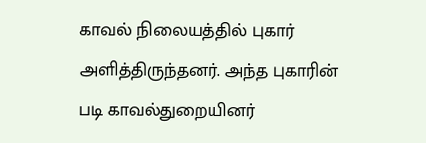காவல் நிலையத்தில் புகார் அளித்திருந்தனர். அந்த புகாரின் படி காவல்துறையினர்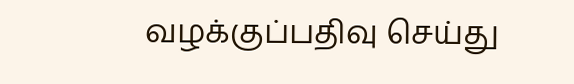வழக்குப்பதிவு செய்து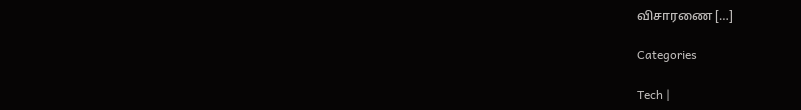விசாரணை […]

Categories

Tech |